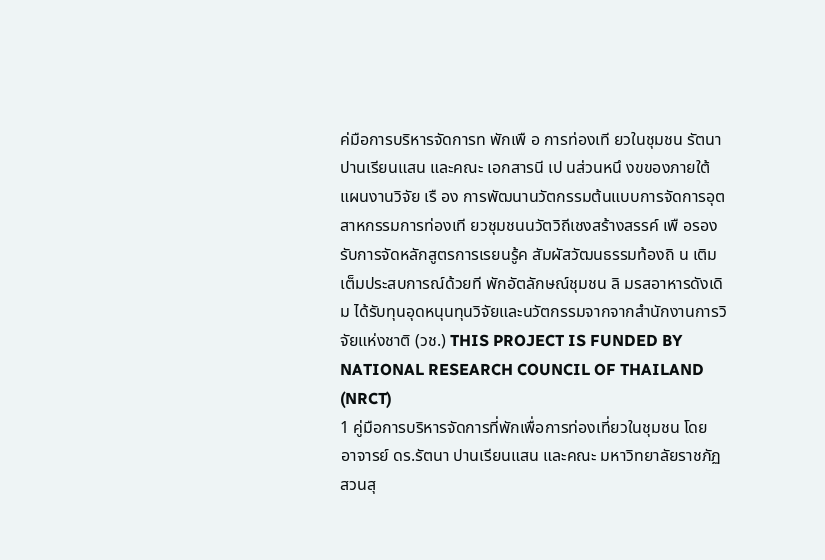ค่มือการบริหารจัดการท พักเพื อ การท่องเที ยวในชุมชน รัตนา ปานเรียนแสน และคณะ เอกสารนี เป นส่วนหนึ งขของภายใต้แผนงานวิจัย เรื อง การพัฒนานวัตกรรมต้นแบบการจัดการอุตสาหกรรมการท่องเที ยวชุมชนนวัตวิถีเชงสร้างสรรค์ เพื อรองรับการจัดหลักสูตรการเรยนรู้ค สัมผัสวัฒนธรรมท้องถิ น เติมเต็มประสบการณ์ด้วยที พักอัตลักษณ์ชุมชน ลิ มรสอาหารดังเดิม ได้รับทุนอุดหนุนทุนวิจัยและนวัตกรรมจากจากสํานักงานการวิจัยแห่งชาติ (วช.) THIS PROJECT IS FUNDED BY NATIONAL RESEARCH COUNCIL OF THAILAND (NRCT)
1 คู่มือการบริหารจัดการที่พักเพื่อการท่องเที่ยวในชุมชน โดย อาจารย์ ดร.รัตนา ปานเรียนแสน และคณะ มหาวิทยาลัยราชภัฏสวนสุ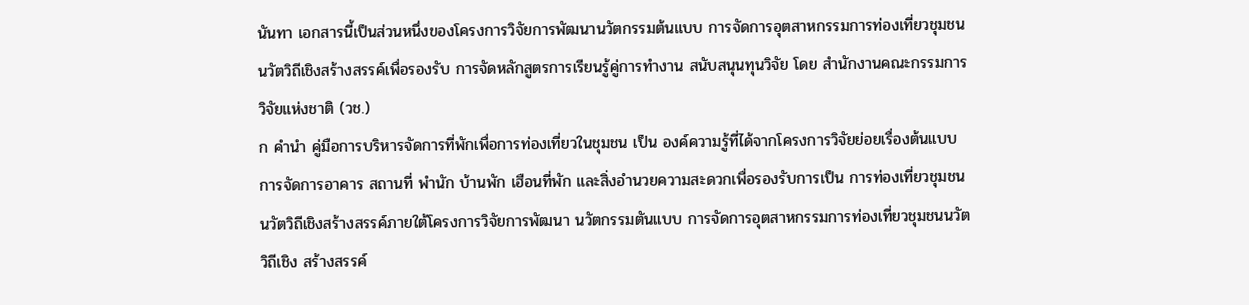นันทา เอกสารนี้เป็นส่วนหนึ่งของโครงการวิจัยการพัฒนานวัตกรรมต้นแบบ การจัดการอุตสาหกรรมการท่องเที่ยวชุมชนนวัตวิถีเชิงสร้างสรรค์เพื่อรองรับ การจัดหลักสูตรการเรียนรู้คู่การทำงาน สนับสนุนทุนวิจัย โดย สำนักงานคณะกรรมการวิจัยแห่งชาติ (วช.)
ก คำนำ คู่มือการบริหารจัดการที่พักเพื่อการท่องเที่ยวในชุมชน เป็น องค์ความรู้ที่ได้จากโครงการวิจัยย่อยเรื่องต้นแบบการจัดการอาคาร สถานที่ พำนัก บ้านพัก เฮือนที่พัก และสิ่งอำนวยความสะดวกเพื่อรองรับการเป็น การท่องเที่ยวชุมชนนวัตวิถีเชิงสร้างสรรค์ภายใต้โครงการวิจัยการพัฒนา นวัตกรรมตันแบบ การจัดการอุตสาหกรรมการท่องเที่ยวชุมชนนวัตวิถีเชิง สร้างสรรค์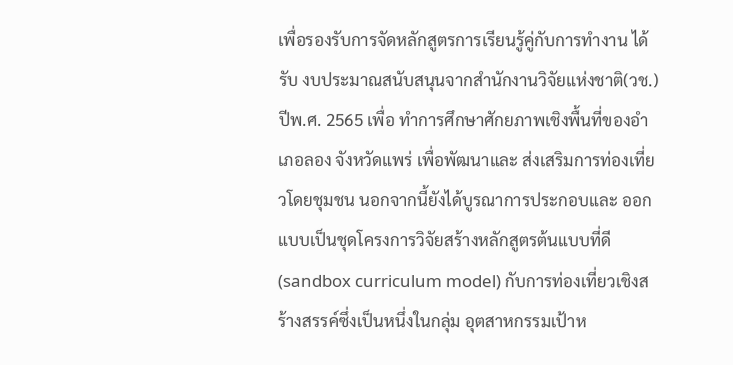เพื่อรองรับการจัดหลักสูตรการเรียนรู้คู่กับการทำงาน ได้รับ งบประมาณสนับสนุนจากสำนักงานวิจัยแห่งชาติ(วช.) ปีพ.ศ. 2565 เพื่อ ทำการศึกษาศักยภาพเชิงพื้นที่ของอำเภอลอง จังหวัดแพร่ เพื่อพัฒนาและ ส่งเสริมการท่องเที่ยวโดยชุมชน นอกจากนี้ยังได้บูรณาการประกอบและ ออกแบบเป็นชุดโครงการวิจัยสร้างหลักสูตรต้นแบบที่ดี(sandbox curriculum model) กับการท่องเที่ยวเชิงสร้างสรรค์ซึ่งเป็นหนึ่งในกลุ่ม อุตสาหกรรมเป้าห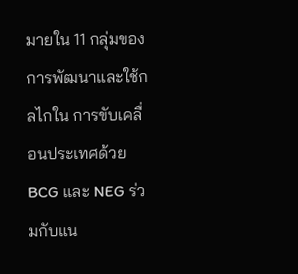มายใน 11 กลุ่มของการพัฒนาและใช้กลไกใน การขับเคลื่อนประเทศด้วย BCG และ NEG ร่วมกับแน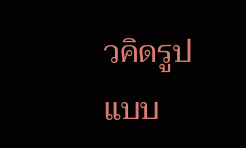วคิดรูปแบบ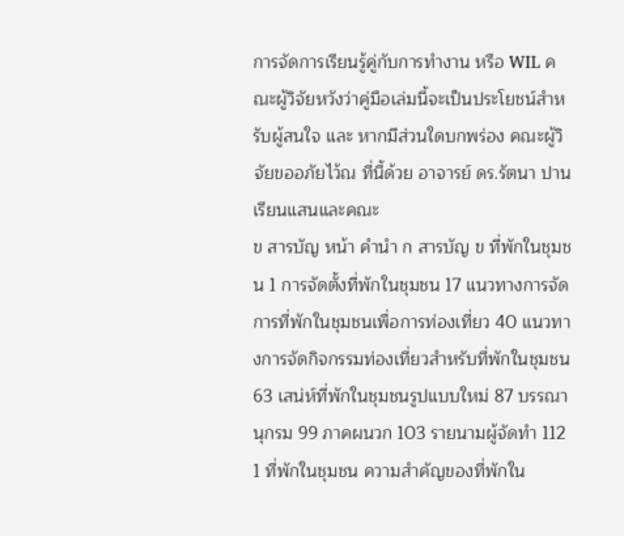การจัดการเรียนรู้คู่กับการทำงาน หรือ WIL คณะผู้วิจัยหวังว่าคู่มือเล่มนี้จะเป็นประโยชน์สำหรับผู้สนใจ และ หากมีส่วนใดบกพร่อง คณะผู้วิจัยขออภัยไว้ณ ที่นี้ด้วย อาจารย์ ดร.รัตนา ปานเรียนแสนและคณะ
ข สารบัญ หน้า คำนำ ก สารบัญ ข ที่พักในชุมชน 1 การจัดตั้งที่พักในชุมชน 17 แนวทางการจัดการที่พักในชุมชนเพื่อการท่องเที่ยว 40 แนวทางการจัดกิจกรรมท่องเที่ยวสำหรับที่พักในชุมชน 63 เสน่ห์ที่พักในชุมชนรูปแบบใหม่ 87 บรรณานุกรม 99 ภาคผนวก 103 รายนามผู้จัดทำ 112
1 ที่พักในชุมชน ความสำคัญของที่พักใน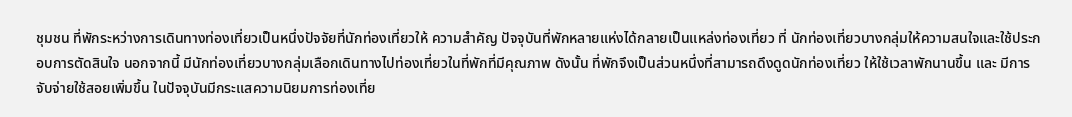ชุมชน ที่พักระหว่างการเดินทางท่องเที่ยวเป็นหนึ่งปัจจัยที่นักท่องเที่ยวให้ ความสำคัญ ปัจจุบันที่พักหลายแห่งได้กลายเป็นแหล่งท่องเที่ยว ที่ นักท่องเที่ยวบางกลุ่มให้ความสนใจและใช้ประกอบการตัดสินใจ นอกจากนี้ มีนักท่องเที่ยวบางกลุ่มเลือกเดินทางไปท่องเที่ยวในที่พักที่มีคุณภาพ ดังนั้น ที่พักจึงเป็นส่วนหนึ่งที่สามารถดึงดูดนักท่องเที่ยว ให้ใช้เวลาพักนานขึ้น และ มีการจับจ่ายใช้สอยเพิ่มขึ้น ในปัจจุบันมีกระแสความนิยมการท่องเที่ย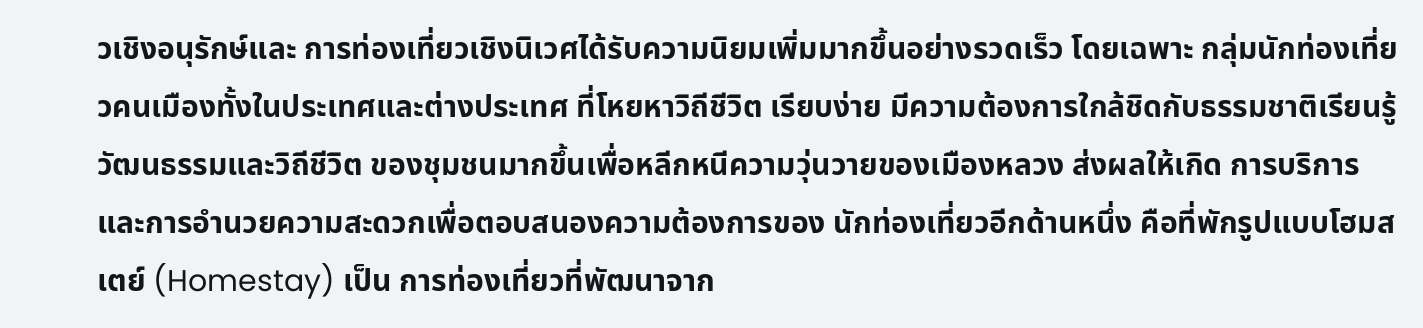วเชิงอนุรักษ์และ การท่องเที่ยวเชิงนิเวศได้รับความนิยมเพิ่มมากขึ้นอย่างรวดเร็ว โดยเฉพาะ กลุ่มนักท่องเที่ยวคนเมืองทั้งในประเทศและต่างประเทศ ที่โหยหาวิถีชีวิต เรียบง่าย มีความต้องการใกล้ชิดกับธรรมชาติเรียนรู้วัฒนธรรมและวิถีชีวิต ของชุมชนมากขึ้นเพื่อหลีกหนีความวุ่นวายของเมืองหลวง ส่งผลให้เกิด การบริการและการอำนวยความสะดวกเพื่อตอบสนองความต้องการของ นักท่องเที่ยวอีกด้านหนึ่ง คือที่พักรูปแบบโฮมสเตย์ (Homestay) เป็น การท่องเที่ยวที่พัฒนาจาก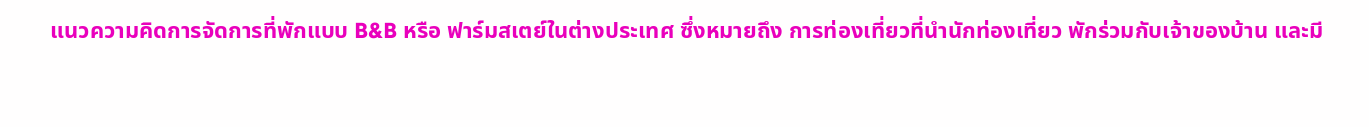แนวความคิดการจัดการที่พักแบบ B&B หรือ ฟาร์มสเตย์ในต่างประเทศ ซึ่งหมายถึง การท่องเที่ยวที่นำนักท่องเที่ยว พักร่วมกับเจ้าของบ้าน และมี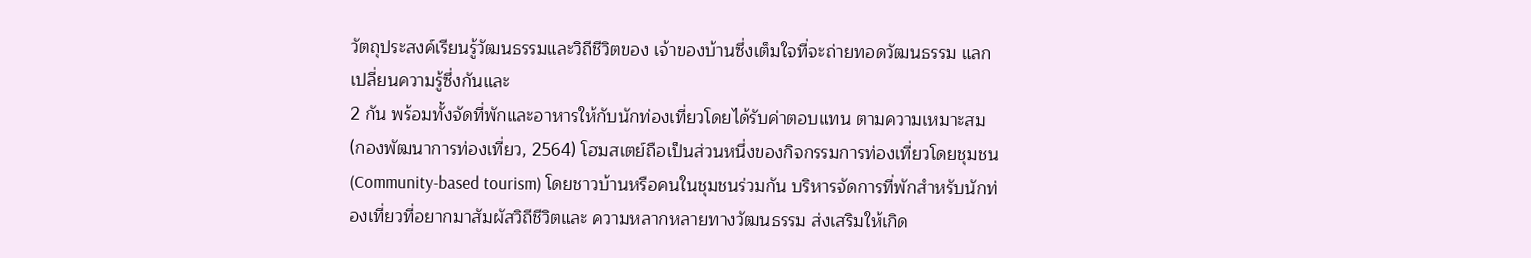วัตถุประสงค์เรียนรู้วัฒนธรรมและวิถีชีวิตของ เจ้าของบ้านซึ่งเต็มใจที่จะถ่ายทอดวัฒนธรรม แลกเปลี่ยนความรู้ซึ่งกันและ
2 กัน พร้อมทั้งจัดที่พักและอาหารให้กับนักท่องเที่ยวโดยได้รับค่าตอบแทน ตามความเหมาะสม (กองพัฒนาการท่องเที่ยว, 2564) โฮมสเตย์ถือเป็นส่วนหนึ่งของกิจกรรมการท่องเที่ยวโดยชุมชน (Community-based tourism) โดยชาวบ้านหรือคนในชุมชนร่วมกัน บริหารจัดการที่พักสําหรับนักท่องเที่ยวที่อยากมาสัมผัสวิถีชีวิตและ ความหลากหลายทางวัฒนธรรม ส่งเสริมให้เกิด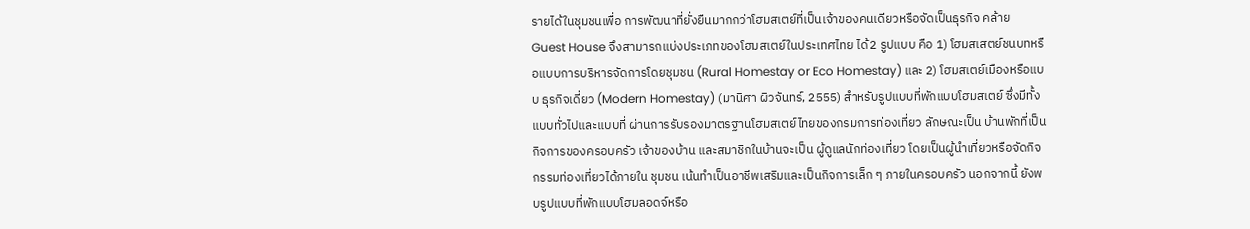รายได้ในชุมชนเพื่อ การพัฒนาที่ยั่งยืนมากกว่าโฮมสเตย์ที่เป็นเจ้าของคนเดียวหรือจัดเป็นธุรกิจ คล้าย Guest House จึงสามารถแบ่งประเภทของโฮมสเตย์ในประเทศไทย ได้2 รูปแบบ คือ 1) โฮมสเสตย์ชนบทหรือแบบการบริหารจัดการโดยชุมชน (Rural Homestay or Eco Homestay) และ 2) โฮมสเตย์เมืองหรือแบบ ธุรกิจเดี่ยว (Modern Homestay) (มานิศา ผิวจันทร์, 2555) สำหรับรูปแบบที่พักแบบโฮมสเตย์ ซึ่งมีทั้งแบบทั่วไปและแบบที่ ผ่านการรับรองมาตรฐานโฮมสเตย์ไทยของกรมการท่องเที่ยว ลักษณะเป็น บ้านพักที่เป็นกิจการของครอบครัว เจ้าของบ้าน และสมาชิกในบ้านจะเป็น ผู้ดูแลนักท่องเที่ยว โดยเป็นผู้นำเที่ยวหรือจัดกิจกรรมท่องเที่ยวได้ภายใน ชุมชน เน้นทำเป็นอาชีพเสริมและเป็นกิจการเล็ก ๆ ภายในครอบครัว นอกจากนี้ ยังพบรูปแบบที่พักแบบโฮมลอดจ์หรือ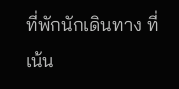ที่พักนักเดินทาง ที่เน้น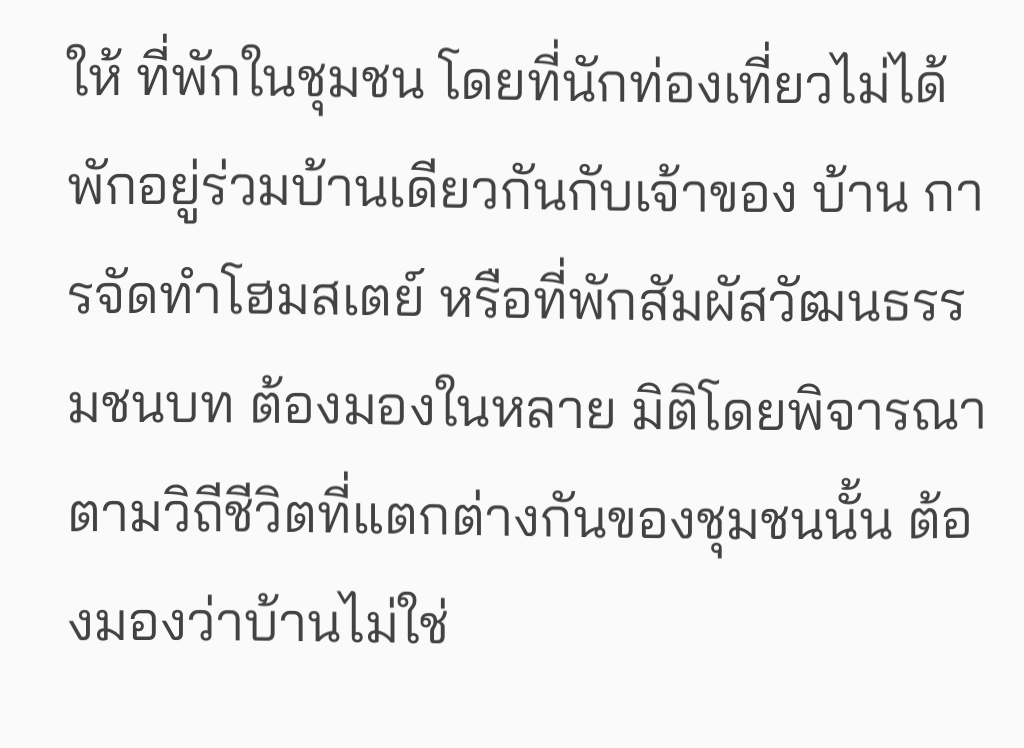ให้ ที่พักในชุมชน โดยที่นักท่องเที่ยวไม่ได้พักอยู่ร่วมบ้านเดียวกันกับเจ้าของ บ้าน การจัดทําโฮมสเตย์ หรือที่พักสัมผัสวัฒนธรรมชนบท ต้องมองในหลาย มิติโดยพิจารณาตามวิถีชีวิตที่แตกต่างกันของชุมชนนั้น ต้องมองว่าบ้านไม่ใช่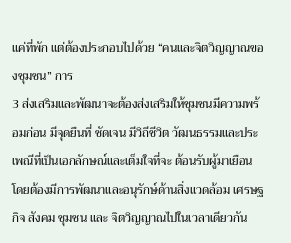แค่ที่พัก แต่ต้องประกอบไปด้วย “คนและจิตวิญญาณของชุมชน” การ
3 ส่งเสริมและพัฒนาจะต้องส่งเสริมให้ชุมชนมีความพร้อมก่อน มีจุดยืนที่ ชัดเจน มีวิถีชีวิต วัฒนธรรมและประเพณีที่เป็นเอกลักษณ์และเต็มใจที่จะ ต้อนรับผู้มาเยือน โดยต้องมีการพัฒนาและอนุรักษ์ด้านสิ่งแวดล้อม เศรษฐกิจ สังคม ชุมชน และ จิตวิญญาณไปในเวลาเดียวกัน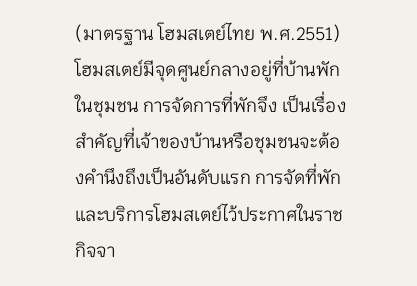(มาตรฐาน โฮมสเตย์ไทย พ.ศ.2551) โฮมสเตย์มีจุดศูนย์กลางอยู่ที่บ้านพักในชุมชน การจัดการที่พักจึง เป็นเรื่องสำคัญที่เจ้าของบ้านหรือชุมชนจะต้องคำนึงถึงเป็นอันดับแรก การจัดที่พักและบริการโฮมสเตย์ไว้ประกาศในราชกิจจา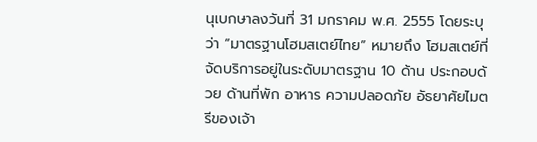นุเบกษาลงวันที่ 31 มกราคม พ.ศ. 2555 โดยระบุว่า “มาตรฐานโฮมสเตย์ไทย” หมายถึง โฮมสเตย์ที่จัดบริการอยู่ในระดับมาตรฐาน 10 ด้าน ประกอบด้วย ด้านที่พัก อาหาร ความปลอดภัย อัธยาศัยไมตรีของเจ้า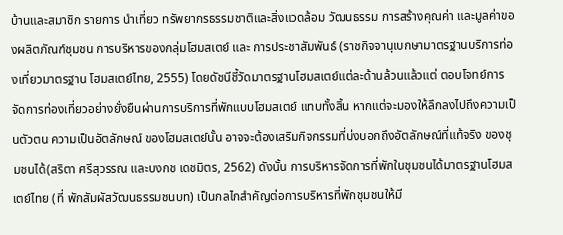บ้านและสมาชิก รายการ นำเที่ยว ทรัพยากรธรรมชาติและสิ่งแวดล้อม วัฒนธรรม การสร้างคุณค่า และมูลค่าของผลิตภัณฑ์ชุมชน การบริหารของกลุ่มโฮมสเตย์ และ การประชาสัมพันธ์ (ราชกิจจานุเบกษามาตรฐานบริการท่องเที่ยวมาตรฐาน โฮมสเตย์ไทย, 2555) โดยดัชนีชี้วัดมาตรฐานโฮมสเตย์แต่ละด้านล้วนแล้วแต่ ตอบโจทย์การจัดการท่องเที่ยวอย่างยั่งยืนผ่านการบริการที่พักแบบโฮมสเตย์ แทบทั้งสิ้น หากแต่จะมองให้ลึกลงไปถึงความเป็นตัวตน ความเป็นอัตลักษณ์ ของโฮมสเตย์นั้น อาจจะต้องเสริมกิจกรรมที่บ่งบอกถึงอัตลักษณ์ที่แท้จริง ของชุมชนได้(สริตา ศรีสุวรรณ และบงกช เดชมิตร, 2562) ดังนั้น การบริหารจัดการที่พักในชุมชนได้มาตรฐานโฮมสเตย์ไทย (ที่ พักสัมผัสวัฒนธรรมชนบท) เป็นกลไกสำคัญต่อการบริหารที่พักชุมชนให้มี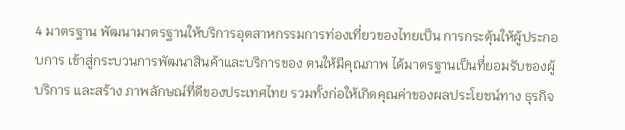4 มาตรฐาน พัฒนามาตรฐานให้บริการอุตสาหกรรมการท่องเที่ยวของไทยเป็น การกระตุ้นให้ผู้ประกอบการ เข้าสู่กระบวนการพัฒนาสินค้าและบริการของ ตนให้มีคุณภาพ ได้มาตรฐานเป็นที่ยอมรับของผู้บริการ และสร้าง ภาพลักษณ์ที่ดีของประเทศไทย รวมทั้งก่อให้เกิดคุณค่าของผลประโยชน์ทาง ธุรกิจ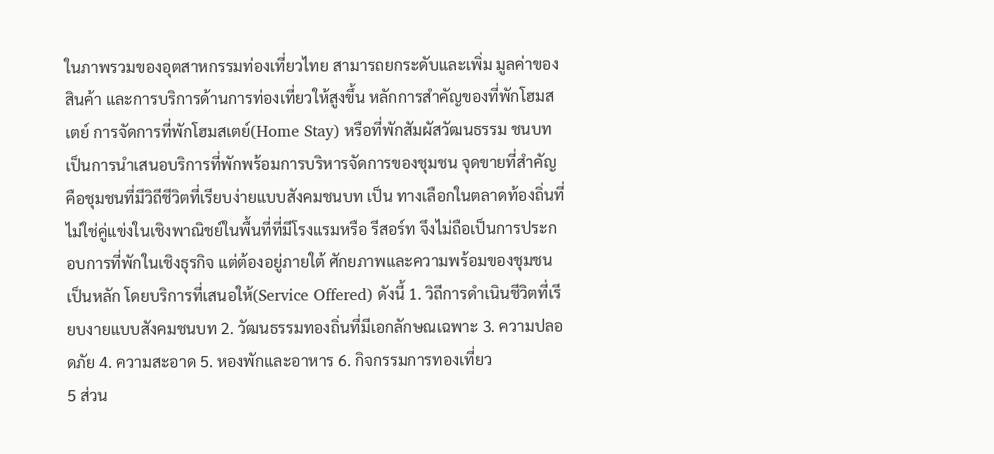ในภาพรวมของอุตสาหกรรมท่องเที่ยวไทย สามารถยกระดับและเพิ่ม มูลค่าของสินค้า และการบริการด้านการท่องเที่ยวให้สูงขึ้น หลักการสำคัญของที่พักโฮมสเตย์ การจัดการที่พักโฮมสเตย์(Home Stay) หรือที่พักสัมผัสวัฒนธรรม ชนบท เป็นการนำเสนอบริการที่พักพร้อมการบริหารจัดการของชุมชน จุดขายที่สำคัญคือชุมชนที่มีวิถีชีวิตที่เรียบง่ายแบบสังคมชนบท เป็น ทางเลือกในตลาดท้องถิ่นที่ไม่ใช่คู่แข่งในเชิงพาณิชย์ในพื้นที่ที่มีโรงแรมหรือ รีสอร์ท จึงไม่ถือเป็นการประกอบการที่พักในเชิงธุรกิจ แต่ต้องอยู่ภายใต้ ศักยภาพและความพร้อมของชุมชนเป็นหลัก โดยบริการที่เสนอให้(Service Offered) ดังนี้ 1. วิถีการดําเนินชีวิตที่เรียบงายแบบสังคมชนบท 2. วัฒนธรรมทองถิ่นที่มีเอกลักษณเฉพาะ 3. ความปลอดภัย 4. ความสะอาด 5. หองพักและอาหาร 6. กิจกรรมการทองเที่ยว
5 ส่วน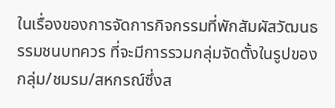ในเรื่องของการจัดการกิจกรรมที่พักสัมผัสวัฒนธรรมชนบทควร ที่จะมีการรวมกลุ่มจัดตั้งในรูปของกลุ่ม/ชมรม/สหกรณ์ซึ่งส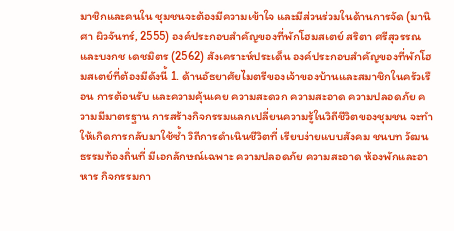มาชิกและคนใน ชุมชนจะต้องมีความเข้าใจ และมีส่วนร่วมในด้านการจัด (มานิศา ผิวจันทร์, 2555) องค์ประกอบสำคัญของที่พักโฮมสเตย์ สริตา ศรีสุวรรณ และบงกช เดชมิตร (2562) สังเคราะห์ประเด็น องค์ประกอบสำคัญของที่พักโฮมสเตย์ที่ต้องมีดังนี้ 1. ด้านอัธยาศัยไมตรีของเจ้าของบ้านและสมาชิกในครัวเรือน การต้อนรับ และความคุ้นเคย ความสะดวก ความสะอาด ความปลอดภัย ความมีมาตรฐาน การสร้างกิจกรรมแลกเปลี่ยนความรู้ในวิถีชีวิตของชุมชน จะทำให้เกิดการกลับมาใช้ซ้ำ วิถีการดําเนินชีวิตที่ เรียบง่ายแบบสังคม ชนบท วัฒนธรรมท้องถิ่นที่ มีเอกลักษณ์เฉพาะ ความปลอดภัย ความสะอาด ห้องพักและอาหาร กิจกรรมกา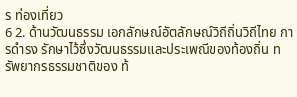ร ท่องเที่ยว
6 2. ด้านวัฒนธรรม เอกลักษณ์อัตลักษณ์วิถีถิ่นวิถีไทย การดำรง รักษาไว้ซึ่งวัฒนธรรมและประเพณีของท้องถิ่น ทรัพยากรธรรมชาติของ ท้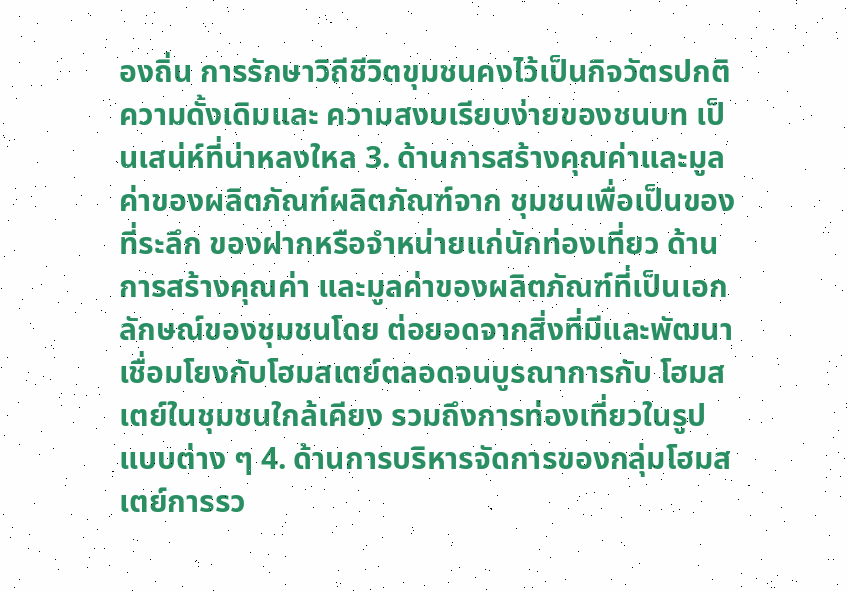องถิ่น การรักษาวิถีชีวิตขุมชนคงไว้เป็นกิจวัตรปกติความดั้งเดิมและ ความสงบเรียบง่ายของชนบท เป็นเสน่ห์ที่น่าหลงใหล 3. ด้านการสร้างคุณค่าและมูลค่าของผลิตภัณฑ์ผลิตภัณฑ์จาก ชุมชนเพื่อเป็นของที่ระลึก ของฝากหรือจำหน่ายแก่นักท่องเที่ยว ด้านการสร้างคุณค่า และมูลค่าของผลิตภัณฑ์ที่เป็นเอกลักษณ์ของชุมชนโดย ต่อยอดจากสิ่งที่มีและพัฒนาเชื่อมโยงกับโฮมสเตย์ตลอดจนบูรณาการกับ โฮมสเตย์ในชุมชนใกล้เคียง รวมถึงการท่องเที่ยวในรูปแบบต่าง ๆ 4. ด้านการบริหารจัดการของกลุ่มโฮมสเตย์การรว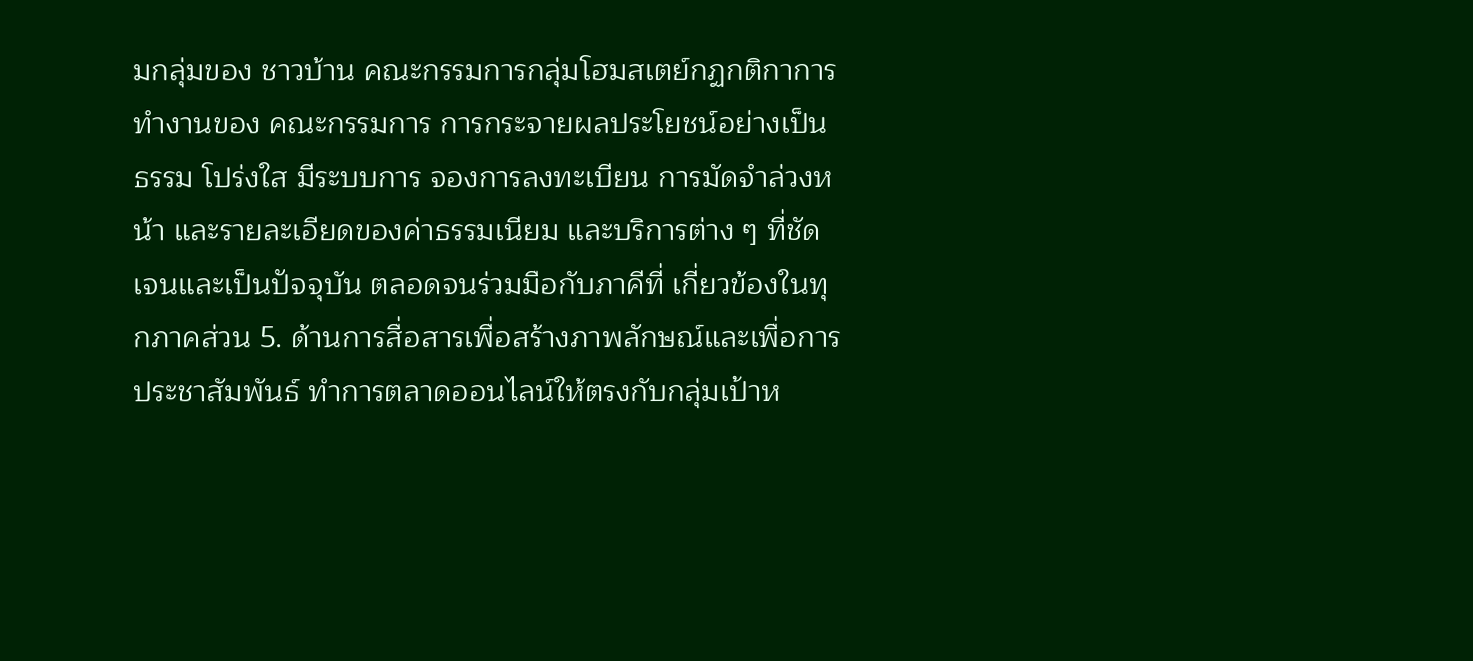มกลุ่มของ ชาวบ้าน คณะกรรมการกลุ่มโฮมสเตย์กฏกติกาการทำงานของ คณะกรรมการ การกระจายผลประโยชน์อย่างเป็นธรรม โปร่งใส มีระบบการ จองการลงทะเบียน การมัดจำล่วงหน้า และรายละเอียดของค่าธรรมเนียม และบริการต่าง ๆ ที่ชัดเจนและเป็นปัจจุบัน ตลอดจนร่วมมือกับภาคีที่ เกี่ยวข้องในทุกภาคส่วน 5. ด้านการสื่อสารเพื่อสร้างภาพลักษณ์และเพื่อการประชาสัมพันธ์ ทำการตลาดออนไลน์ให้ตรงกับกลุ่มเป้าห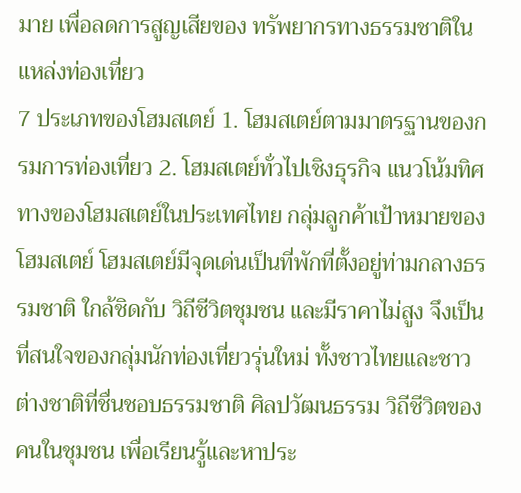มาย เพื่อลดการสูญเสียของ ทรัพยากรทางธรรมชาติในแหล่งท่องเที่ยว
7 ประเภทของโฮมสเตย์ 1. โฮมสเตย์ตามมาตรฐานของกรมการท่องเที่ยว 2. โฮมสเตย์ทั่วไปเชิงธุรกิจ แนวโน้มทิศทางของโฮมสเตย์ในประเทศไทย กลุ่มลูกค้าเป้าหมายของโฮมสเตย์ โฮมสเตย์มีจุดเด่นเป็นที่พักที่ตั้งอยู่ท่ามกลางธรรมชาติ ใกล้ชิดกับ วิถีชีวิตชุมชน และมีราคาไม่สูง จึงเป็นที่สนใจของกลุ่มนักท่องเที่ยวรุ่นใหม่ ทั้งชาวไทยและชาวต่างชาติที่ชื่นชอบธรรมชาติ ศิลปวัฒนธรรม วิถีชีวิตของ คนในชุมชน เพื่อเรียนรู้และหาประ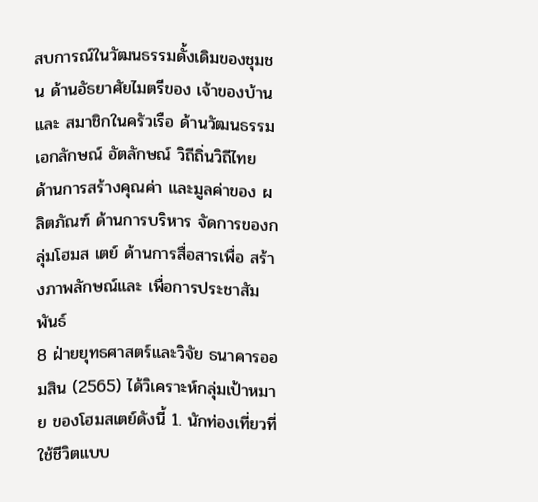สบการณ์ในวัฒนธรรมดั้งเดิมของชุมชน ด้านอัธยาศัยไมตรีของ เจ้าของบ้านและ สมาชิกในครัวเรือ ด้านวัฒนธรรม เอกลักษณ์ อัตลักษณ์ วิถีถิ่นวิถีไทย ด้านการสร้างคุณค่า และมูลค่าของ ผลิตภัณฑ์ ด้านการบริหาร จัดการของกลุ่มโฮมส เตย์ ด้านการสื่อสารเพื่อ สร้างภาพลักษณ์และ เพื่อการประชาสัมพันธ์
8 ฝ่ายยุทธศาสตร์และวิจัย ธนาคารออมสิน (2565) ได้วิเคราะห์กลุ่มเป้าหมาย ของโฮมสเตย์ดังนี้ 1. นักท่องเที่ยวที่ใช้ชีวิตแบบ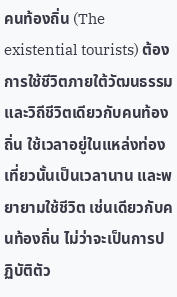คนท้องถิ่น (The existential tourists) ต้องการใช้ชีวิตภายใต้วัฒนธรรมและวิถีชีวิตเดียวกับคนท้องถิ่น ใช้เวลาอยู่ในแหล่งท่องเที่ยวนั้นเป็นเวลานาน และพยายามใช้ชีวิต เช่นเดียวกับคนท้องถิ่น ไม่ว่าจะเป็นการปฏิบัติตัว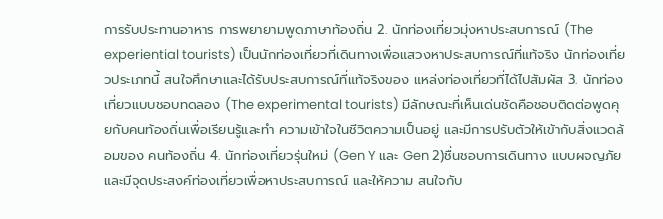การรับประทานอาหาร การพยายามพูดภาษาท้องถิ่น 2. นักท่องเที่ยวมุ่งหาประสบการณ์ (The experiential tourists) เป็นนักท่องเที่ยวที่เดินทางเพื่อแสวงหาประสบการณ์ที่แท้จริง นักท่องเที่ยวประเภทนี้ สนใจศึกษาและได้รับประสบการณ์ที่แท้จริงของ แหล่งท่องเที่ยวที่ได้ไปสัมผัส 3. นักท่องเที่ยวแบบชอบทดลอง (The experimental tourists) มีลักษณะที่เห็นเด่นชัดคือชอบติดต่อพูดคุยกับคนท้องถิ่นเพื่อเรียนรู้และทำ ความเข้าใจในชีวิตความเป็นอยู่ และมีการปรับตัวให้เข้ากับสิ่งแวดล้อมของ คนท้องถิ่น 4. นักท่องเที่ยวรุ่นใหม่ (Gen Y และ Gen 2)ชื่นชอบการเดินทาง แบบผจญภัยและมีจุดประสงค์ท่องเที่ยวเพื่อหาประสบการณ์ และให้ความ สนใจกับ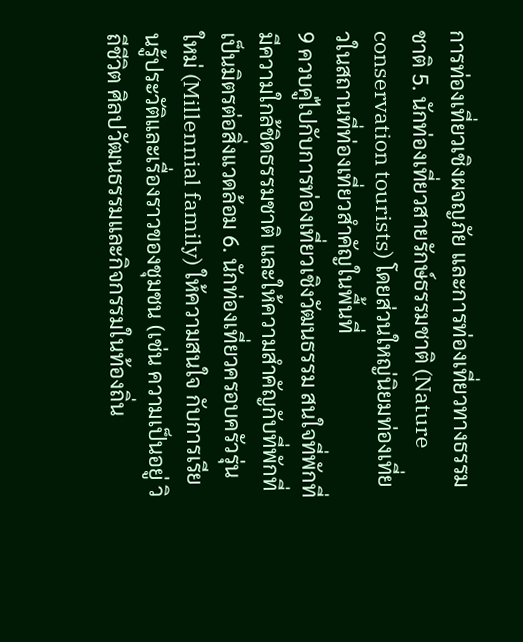การท่องเที่ยวเชิงผจญภัย และการท่องเที่ยวทางธรรมชาติ 5. นักท่องเที่ยวสายรักษ์ธรรมชาติ (Nature conservation tourists) โดยส่วนใหญ่นิยมท่องเที่ยวในสถานที่ท่องเที่ยวสำคัญในพื้นที่
9 ควบคู่ไปกับการท่องเที่ยวเชิงวัฒนธรรม สนใจที่พักที่มีความใกล้ชิดธรรมชาติ และให้ความสำคัญกับที่พักที่เป็นมิตรต่อสิ่งแวดล้อม 6. นักท่องเที่ยวครอบครัวรุ่นใหม่ (Millennial family) ให้ความสนใจ กับการเรียนรู้ประวัติและเรื่องราวของชุมชน (เช่น ความเป็นอยู่ วิถีชีวิต ศิลปวัฒนธรรมและกิจกรรมในท้องถิ่น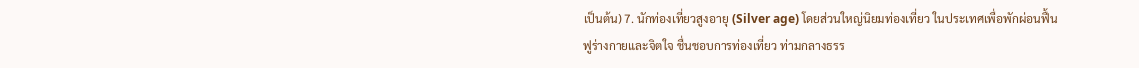เป็นต้น) 7. นักท่องเที่ยวสูงอายุ (Silver age) โดยส่วนใหญ่นิยมท่องเที่ยว ในประเทศเพื่อพักผ่อนฟื้นฟูร่างกายและจิตใจ ชื่นชอบการท่องเที่ยว ท่ามกลางธรร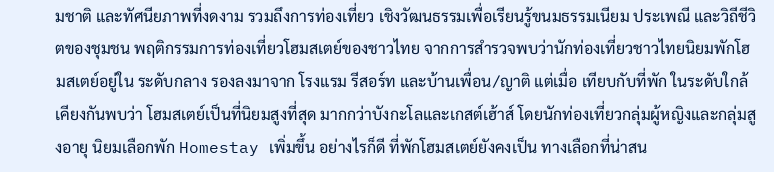มชาติ และทัศนียภาพที่งดงาม รวมถึงการท่องเที่ยว เชิงวัฒนธรรมเพื่อเรียนรู้ขนมธรรมเนียม ประเพณี และวิถีชีวิตของชุมชน พฤติกรรมการท่องเที่ยวโฮมสเตย์ของชาวไทย จากการสำรวจพบว่านักท่องเที่ยวชาวไทยนิยมพักโฮมสเตย์อยู่ใน ระดับกลาง รองลงมาจาก โรงแรม รีสอร์ท และบ้านเพื่อน/ญาติ แต่เมื่อ เทียบกับที่พัก ในระดับใกล้เคียงกันพบว่า โฮมสเตย์เป็นที่นิยมสูงที่สุด มากกว่าบังกะโลและเกสต์เฮ้าส์ โดยนักท่องเที่ยวกลุ่มผู้หญิงและกลุ่มสูงอายุ นิยมเลือกพัก Homestay เพิ่มขึ้น อย่างไรก็ดี ที่พักโฮมสเตย์ยังคงเป็น ทางเลือกที่น่าสน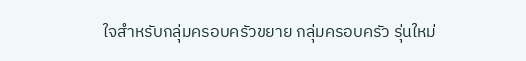ใจสำหรับกลุ่มครอบครัวขยาย กลุ่มครอบครัว รุ่นใหม่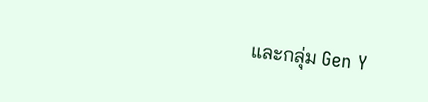และกลุ่ม Gen Y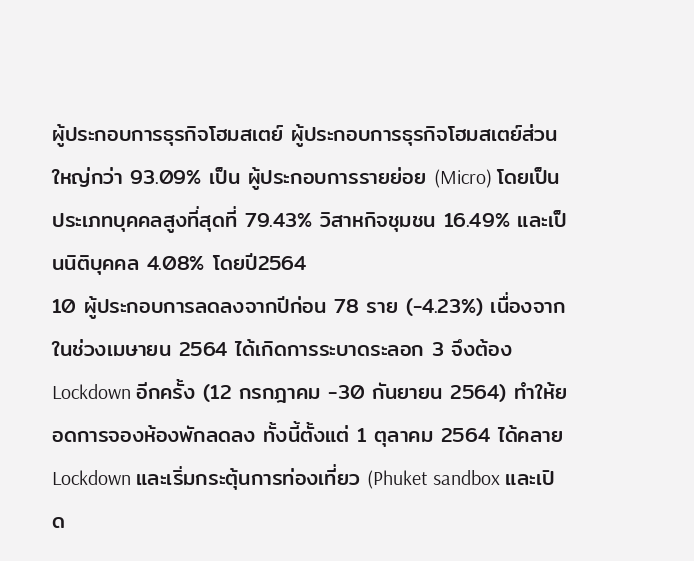ผู้ประกอบการธุรกิจโฮมสเตย์ ผู้ประกอบการธุรกิจโฮมสเตย์ส่วนใหญ่กว่า 93.09% เป็น ผู้ประกอบการรายย่อย (Micro) โดยเป็นประเภทบุคคลสูงที่สุดที่ 79.43% วิสาหกิจชุมชน 16.49% และเป็นนิติบุคคล 4.08% โดยปี2564
10 ผู้ประกอบการลดลงจากปีก่อน 78 ราย (-4.23%) เนื่องจากในช่วงเมษายน 2564 ได้เกิดการระบาดระลอก 3 จึงต้อง Lockdown อีกครั้ง (12 กรกฎาคม -30 กันยายน 2564) ทำให้ยอดการจองห้องพักลดลง ทั้งนี้ตั้งแต่ 1 ตุลาคม 2564 ได้คลาย Lockdown และเริ่มกระตุ้นการท่องเที่ยว (Phuket sandbox และเปิด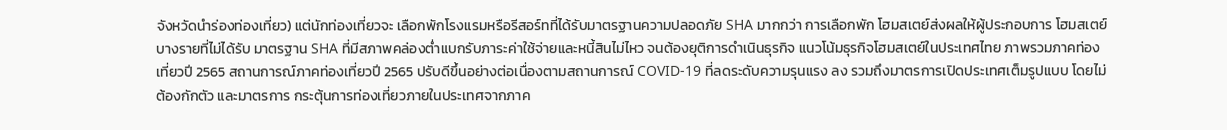จังหวัดนำร่องท่องเที่ยว) แต่นักท่องเที่ยวจะ เลือกพักโรงแรมหรือรีสอร์ทที่ได้รับมาตรฐานความปลอดภัย SHA มากกว่า การเลือกพัก โฮมสเตย์ส่งผลให้ผู้ประกอบการ โฮมสเตย์บางรายที่ไม่ได้รับ มาตรฐาน SHA ที่มีสภาพคล่องต่ำแบกรับภาระค่าใช้จ่ายและหนี้สินไม่ไหว จนต้องยุติการดำเนินธุรกิจ แนวโน้มธุรกิจโฮมสเตย์ในประเทศไทย ภาพรวมภาคท่องเที่ยวปี 2565 สถานการณ์ภาคท่องเที่ยวปี 2565 ปรับดีขึ้นอย่างต่อเนื่องตามสถานการณ์ COVID-19 ที่ลดระดับความรุนแรง ลง รวมถึงมาตรการเปิดประเทศเต็มรูปแบบ โดยไม่ต้องกักตัว และมาตรการ กระตุ้นการท่องเที่ยวภายในประเทศจากภาค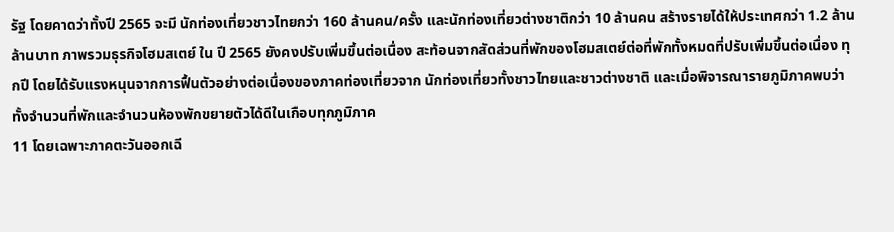รัฐ โดยคาดว่าทั้งปี 2565 จะมี นักท่องเที่ยวชาวไทยกว่า 160 ล้านคน/ครั้ง และนักท่องเที่ยวต่างชาติกว่า 10 ล้านคน สร้างรายได้ให้ประเทศกว่า 1.2 ล้านล้านบาท ภาพรวมธุรกิจโฮมสเตย์ ใน ปี 2565 ยังคงปรับเพิ่มขึ้นต่อเนื่อง สะท้อนจากสัดส่วนที่พักของโฮมสเตย์ต่อที่พักทั้งหมดที่ปรับเพิ่มขึ้นต่อเนื่อง ทุกปี โดยได้รับแรงหนุนจากการฟื้นตัวอย่างต่อเนื่องของภาคท่องเที่ยวจาก นักท่องเที่ยวทั้งชาวไทยและชาวต่างชาติ และเมื่อพิจารณารายภูมิภาคพบว่า ทั้งจำนวนที่พักและจำนวนห้องพักขยายตัวได้ดีในเกือบทุกภูมิภาค
11 โดยเฉพาะภาคตะวันออกเฉี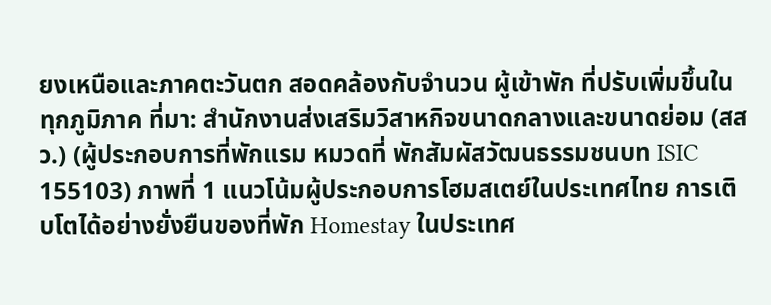ยงเหนือและภาคตะวันตก สอดคล้องกับจำนวน ผู้เข้าพัก ที่ปรับเพิ่มขึ้นในทุกภูมิภาค ที่มา: สำนักงานส่งเสริมวิสาหกิจขนาดกลางและขนาดย่อม (สสว.) (ผู้ประกอบการที่พักแรม หมวดที่ พักสัมผัสวัฒนธรรมชนบท ISIC 155103) ภาพที่ 1 แนวโน้มผู้ประกอบการโฮมสเตย์ในประเทศไทย การเติบโตได้อย่างยั่งยืนของที่พัก Homestay ในประเทศ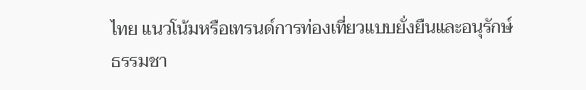ไทย แนวโน้มหรือเทรนด์การท่องเที่ยวแบบยั่งยืนและอนุรักษ์ธรรมชา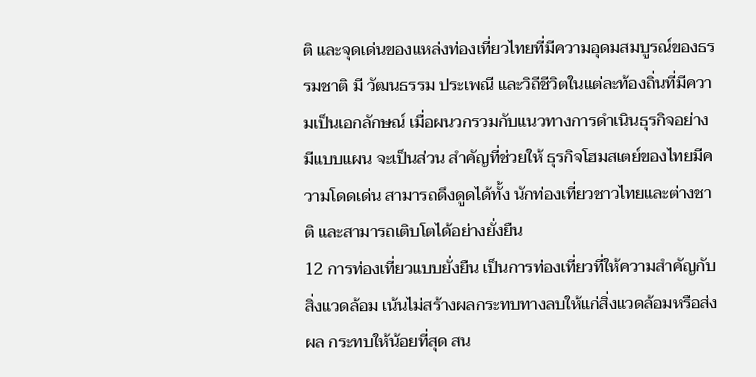ติ และจุดเด่นของแหล่งท่องเที่ยวไทยที่มีความอุดมสมบูรณ์ของธรรมชาติ มี วัฒนธรรม ประเพณี และวิถีชีวิตในแต่ละท้องถิ่นที่มีความเป็นเอกลักษณ์ เมื่อผนวกรวมกับแนวทางการดำเนินธุรกิจอย่างมีแบบแผน จะเป็นส่วน สำคัญที่ช่วยให้ ธุรกิจโฮมสเตย์ของไทยมีความโดดเด่น สามารถดึงดูดได้ทั้ง นักท่องเที่ยวชาวไทยและต่างชาติ และสามารถเติบโตได้อย่างยั่งยืน
12 การท่องเที่ยวแบบยั่งยืน เป็นการท่องเที่ยวที่ให้ความสำคัญกับ สิ่งแวดล้อม เน้นไม่สร้างผลกระทบทางลบให้แก่สิ่งแวดล้อมหรือส่งผล กระทบให้น้อยที่สุด สน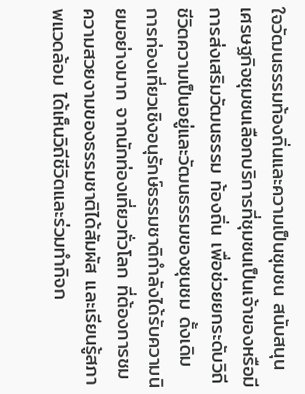ใจวัฒนธรรมท้องถิ่นและความเป็นชุมชน สนับสนุน เศรษฐกิจชุมชนเลือกบริการที่ชุมชนเป็นเจ้าของหรือมีการส่งเสริมวัฒนธรรม ท้องถิ่น เพื่อช่วยยกระดับวิถีชีวิตความเป็นอยู่และวัฒนธรรมของชุนชม ดั้งเดิม การท่องเที่ยวเชิงอนุรักษ์ธรรมชาติกำลังได้รับความนิยมอย่างมาก จากนักท่องเที่ยวทั่วโลก ที่ต้องการชมความสวยงามของธรรมชาติได้สัมผัส และเรียนรู้สภาพแวดล้อม ได้เห็นวิถีชีวิตและร่วมทำกิจก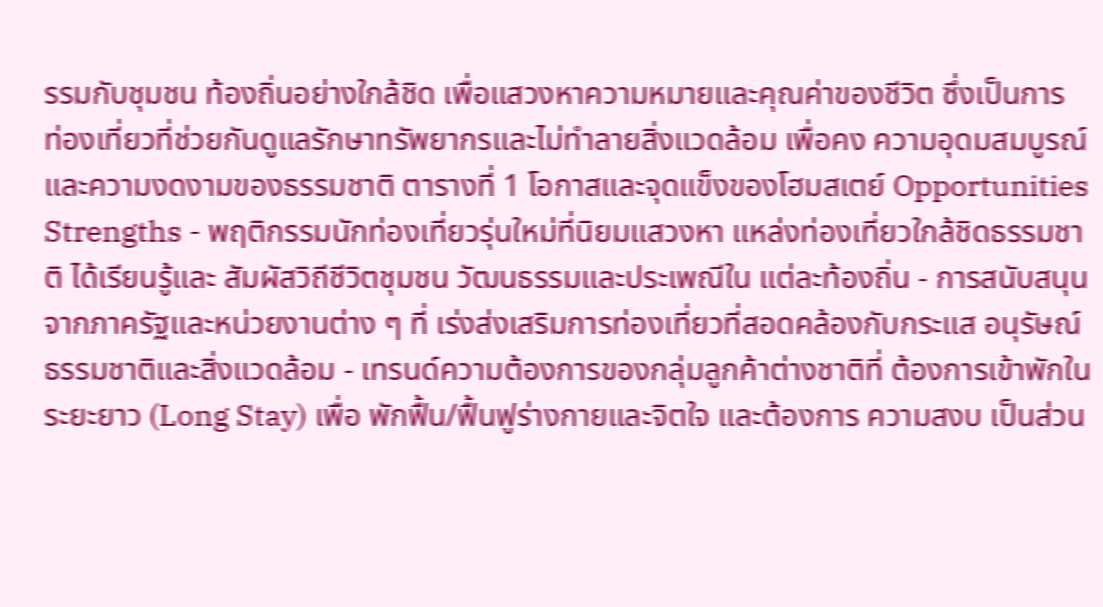รรมกับชุมชน ท้องถิ่นอย่างใกล้ชิด เพื่อแสวงหาความหมายและคุณค่าของชีวิต ซึ่งเป็นการ ท่องเที่ยวที่ช่วยกันดูแลรักษาทรัพยากรและไม่ทำลายสิ่งแวดล้อม เพื่อคง ความอุดมสมบูรณ์และความงดงามของธรรมชาติ ตารางที่ 1 โอกาสและจุดแข็งของโฮมสเตย์ Opportunities Strengths - พฤติกรรมนักท่องเที่ยวรุ่นใหม่ที่นิยมแสวงหา แหล่งท่องเที่ยวใกล้ชิดธรรมชาติ ได้เรียนรู้และ สัมผัสวิถีชีวิตชุมชน วัฒนธรรมและประเพณีใน แต่ละท้องถิ่น - การสนับสนุนจากภาครัฐและหน่วยงานต่าง ๆ ที่ เร่งส่งเสริมการท่องเที่ยวที่สอดคล้องกับกระแส อนุรัษณ์ธรรมชาติและสิ่งแวดล้อม - เทรนด์ความต้องการของกลุ่มลูกค้าต่างชาติที่ ต้องการเข้าพักในระยะยาว (Long Stay) เพื่อ พักฟื้น/ฟื้นฟูร่างกายและจิตใจ และต้องการ ความสงบ เป็นส่วน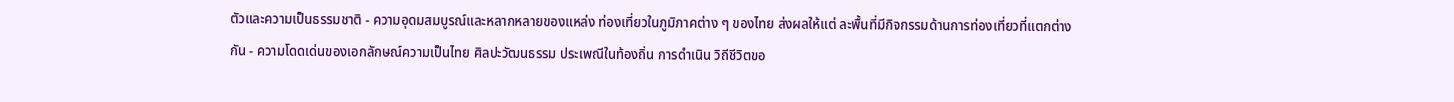ตัวและความเป็นธรรมชาติ - ความอุดมสมบูรณ์และหลากหลายของแหล่ง ท่องเที่ยวในภูมิภาคต่าง ๆ ของไทย ส่งผลให้แต่ ละพื้นที่มีกิจกรรมด้านการท่องเที่ยวที่แตกต่าง กัน - ความโดดเด่นของเอกลักษณ์ความเป็นไทย ศิลปะวัฒนธรรม ประเพณีในท้องถิ่น การดำเนิน วิถีชีวิตขอ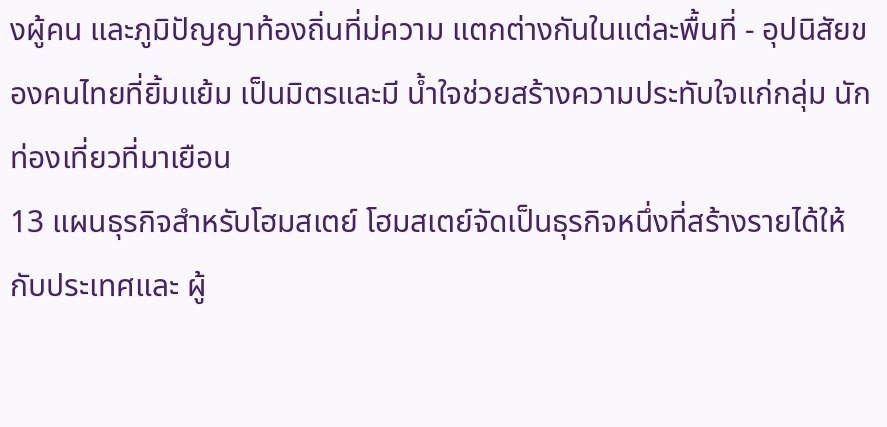งผู้คน และภูมิปัญญาท้องถิ่นที่ม่ความ แตกต่างกันในแต่ละพื้นที่ - อุปนิสัยของคนไทยที่ยิ้มแย้ม เป็นมิตรและมี น้ำใจช่วยสร้างความประทับใจแก่กลุ่ม นักท่องเที่ยวที่มาเยือน
13 แผนธุรกิจสำหรับโฮมสเตย์ โฮมสเตย์จัดเป็นธุรกิจหนึ่งที่สร้างรายได้ให้กับประเทศและ ผู้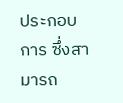ประกอบการ ซึ่งสามารถ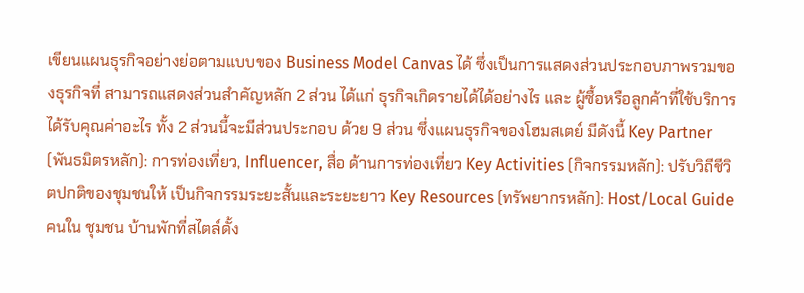เขียนแผนธุรกิจอย่างย่อตามแบบของ Business Model Canvas ได้ ซึ่งเป็นการแสดงส่วนประกอบภาพรวมของธุรกิจที่ สามารถแสดงส่วนสำคัญหลัก 2 ส่วน ได้แก่ ธุรกิจเกิดรายได้ได้อย่างไร และ ผู้ซื้อหรือลูกค้าที่ใช้บริการได้รับคุณค่าอะไร ทั้ง 2 ส่วนนี้จะมีส่วนประกอบ ด้วย 9 ส่วน ซึ่งแผนธุรกิจของโฮมสเตย์ มีดังนี้ Key Partner (พันธมิตรหลัก): การท่องเที่ยว, Influencer, สื่อ ด้านการท่องเที่ยว Key Activities (กิจกรรมหลัก): ปรับวิถีชีวิตปกติของชุมชนให้ เป็นกิจกรรมระยะสั้นและระยะยาว Key Resources (ทรัพยากรหลัก): Host/Local Guide คนใน ชุมชน บ้านพักที่สไตล์ดั้ง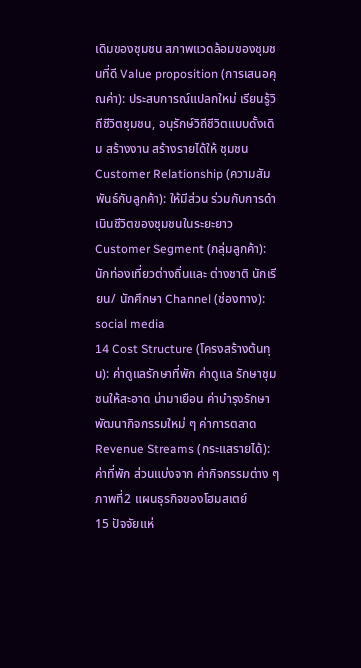เดิมของชุมชน สภาพแวดล้อมของชุมชนที่ดี Value proposition (การเสนอคุณค่า): ประสบการณ์แปลกใหม่ เรียนรู้วิถีชีวิตชุมชน, อนุรักษ์วิถีชีวิตแบบดั้งเดิม สร้างงาน สร้างรายได้ให้ ชุมชน Customer Relationship (ความสัมพันธ์กับลูกค้า): ให้มีส่วน ร่วมกับการดำเนินชีวิตของชุมชนในระยะยาว Customer Segment (กลุ่มลูกค้า): นักท่องเที่ยวต่างถิ่นและ ต่างชาติ นักเรียน/ นักศึกษา Channel (ช่องทาง): social media
14 Cost Structure (โครงสร้างต้นทุน): ค่าดูแลรักษาที่พัก ค่าดูแล รักษาชุมชนให้สะอาด น่ามาเยือน ค่าบำรุงรักษา พัฒนากิจกรรมใหม่ ๆ ค่าการตลาด Revenue Streams (กระแสรายได้): ค่าที่พัก ส่วนแบ่งจาก ค่ากิจกรรมต่าง ๆ ภาพที่2 แผนธุรกิจของโฮมสเตย์
15 ปัจจัยแห่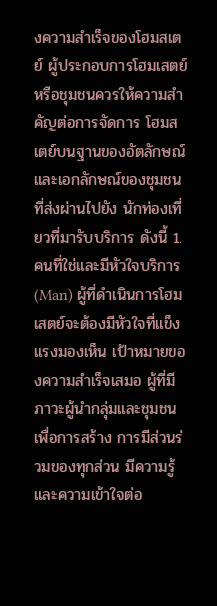งความสำเร็จของโฮมสเตย์ ผู้ประกอบการโฮมเสตย์หรือชุมชนควรให้ความสำคัญต่อการจัดการ โฮมสเตย์บนฐานของอัตลักษณ์และเอกลักษณ์ของชุมชนที่ส่งผ่านไปยัง นักท่องเที่ยวที่มารับบริการ ดังนี้ 1. คนที่ใช่และมีหัวใจบริการ (Man) ผู้ที่ดำเนินการโฮมเสตย์จะต้องมีหัวใจที่แข็งแรงมองเห็น เป้าหมายของความสำเร็จเสมอ ผู้ที่มีภาวะผู้นำกลุ่มและชุมชนเพื่อการสร้าง การมีส่วนร่วมของทุกส่วน มีความรู้และความเข้าใจต่อ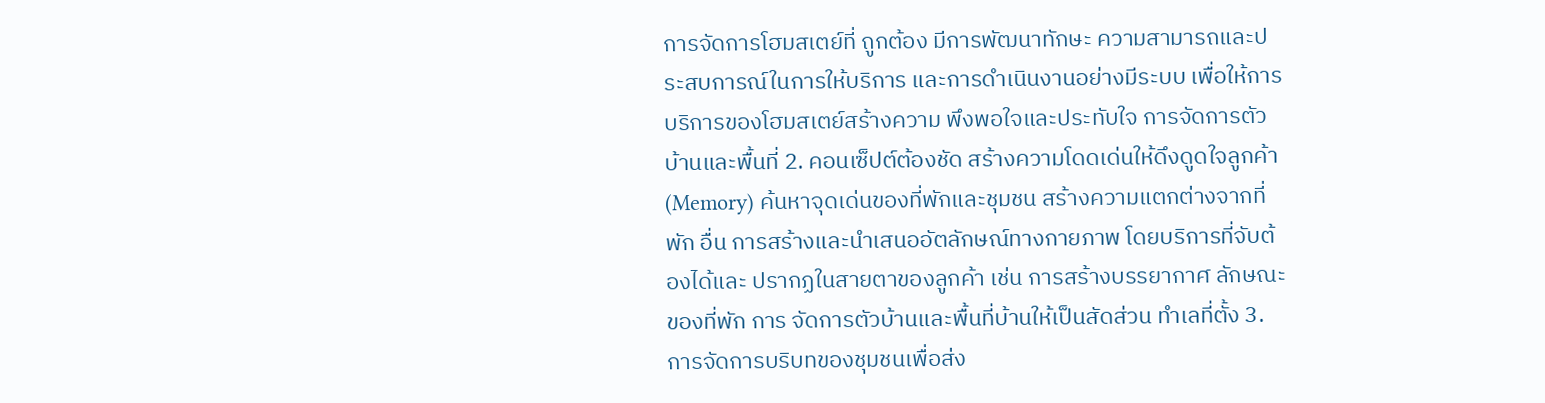การจัดการโฮมสเตย์ที่ ถูกต้อง มีการพัฒนาทักษะ ความสามารถและประสบการณ์ในการให้บริการ และการดำเนินงานอย่างมีระบบ เพื่อให้การบริการของโฮมสเตย์สร้างความ พึงพอใจและประทับใจ การจัดการตัวบ้านและพื้นที่ 2. คอนเซ็ปต์ต้องชัด สร้างความโดดเด่นให้ดึงดูดใจลูกค้า (Memory) ค้นหาจุดเด่นของที่พักและชุมชน สร้างความแตกต่างจากที่พัก อื่น การสร้างและนำเสนออัตลักษณ์ทางกายภาพ โดยบริการที่จับต้องได้และ ปรากฏในสายตาของลูกค้า เช่น การสร้างบรรยากาศ ลักษณะของที่พัก การ จัดการตัวบ้านและพื้นที่บ้านให้เป็นสัดส่วน ทำเลที่ตั้ง 3. การจัดการบริบทของชุมชนเพื่อส่ง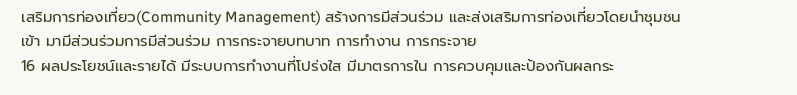เสริมการท่องเที่ยว(Community Management) สร้างการมีส่วนร่วม และส่งเสริมการท่องเที่ยวโดยนำชุมชนเข้า มามีส่วนร่วมการมีส่วนร่วม การกระจายบทบาท การทำงาน การกระจาย
16 ผลประโยชน์และรายได้ มีระบบการทำงานที่โปร่งใส มีมาตรการใน การควบคุมและป้องกันผลกระ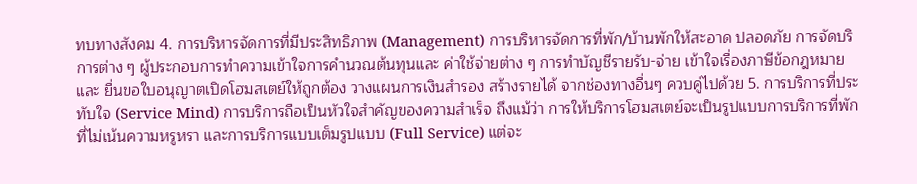ทบทางสังคม 4. การบริหารจัดการที่มีประสิทธิภาพ (Management) การบริหารจัดการที่พัก/บ้านพักให้สะอาด ปลอดภัย การจัดบริการต่าง ๆ ผู้ประกอบการทำความเข้าใจการคำนวณต้นทุนและ ค่าใช้จ่ายต่าง ๆ การทำบัญชีรายรับ-จ่าย เข้าใจเรื่องภาษีข้อกฎหมาย และ ยื่นขอใบอนุญาตเปิดโฮมสเตย์ให้ถูกต้อง วางแผนการเงินสำรอง สร้างรายได้ จากช่องทางอื่นๆ ควบคู่ไปด้วย 5. การบริการที่ประทับใจ (Service Mind) การบริการถือเป็นหัวใจสำคัญของความสำเร็จ ถึงแม้ว่า การให้บริการโฮมสเตย์จะเป็นรูปแบบการบริการที่พักที่ไม่เน้นความหรูหรา และการบริการแบบเต็มรูปแบบ (Full Service) แต่จะ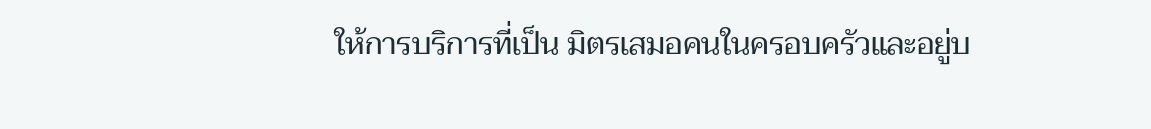ให้การบริการที่เป็น มิตรเสมอคนในครอบครัวและอยู่บ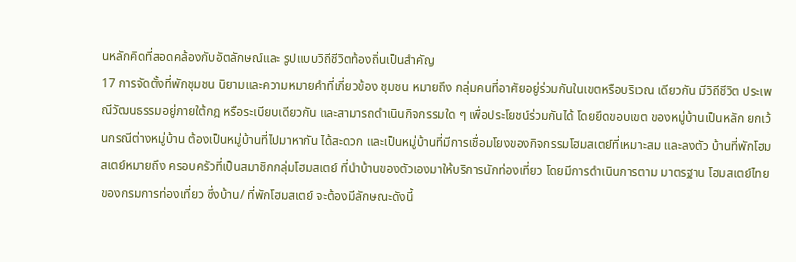นหลักคิดที่สอดคล้องกับอัตลักษณ์และ รูปแบบวิถีชีวิตท้องถิ่นเป็นสำคัญ
17 การจัดตั้งที่พักชุมชน นิยามและความหมายคำที่เกี่ยวข้อง ชุมชน หมายถึง กลุ่มคนที่อาศัยอยู่ร่วมกันในเขตหรือบริเวณ เดียวกัน มีวิถีชีวิต ประเพณีวัฒนธรรมอยู่ภายใต้กฎ หรือระเบียบเดียวกัน และสามารถดำเนินกิจกรรมใด ๆ เพื่อประโยชน์ร่วมกันได้ โดยยึดขอบเขต ของหมู่บ้านเป็นหลัก ยกเว้นกรณีต่างหมู่บ้าน ต้องเป็นหมู่บ้านที่ไปมาหากัน ได้สะดวก และเป็นหมู่บ้านที่มีการเชื่อมโยงของกิจกรรมโฮมสเตย์ที่เหมาะสม และลงตัว บ้านที่พักโฮมสเตย์หมายถึง ครอบครัวที่เป็นสมาชิกกลุ่มโฮมสเตย์ ที่นำบ้านของตัวเองมาให้บริการนักท่องเที่ยว โดยมีการดำเนินการตาม มาตรฐาน โฮมสเตย์ไทยของกรมการท่องเที่ยว ซึ่งบ้าน/ ที่พักโฮมสเตย์ จะต้องมีลักษณะดังนี้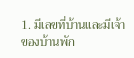1. มีเลขที่บ้านและมีเจ้าของบ้านพัก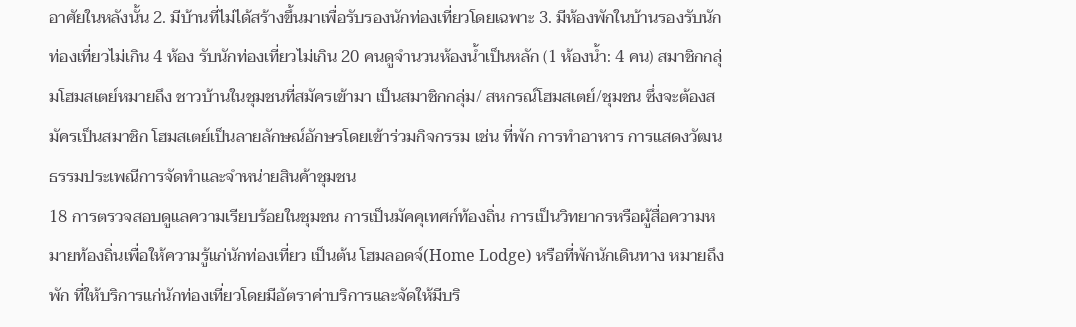อาศัยในหลังนั้น 2. มีบ้านที่ไม่ได้สร้างขึ้นมาเพื่อรับรองนักท่องเที่ยวโดยเฉพาะ 3. มีห้องพักในบ้านรองรับนักท่องเที่ยวไม่เกิน 4 ห้อง รับนักท่องเที่ยวไม่เกิน 20 คนดูจำนวนห้องน้ำเป็นหลัก (1 ห้องน้ำ: 4 คน) สมาชิกกลุ่มโฮมสเตย์หมายถึง ชาวบ้านในชุมชนที่สมัครเข้ามา เป็นสมาชิกกลุ่ม/ สหกรณ์โฮมสเตย์/ชุมชน ซึ่งจะต้องสมัครเป็นสมาชิก โฮมสเตย์เป็นลายลักษณ์อักษรโดยเข้าร่วมกิจกรรม เช่น ที่พัก การทำอาหาร การแสดงวัฒนธรรมประเพณีการจัดทำและจำหน่ายสินค้าชุมชน
18 การตรวจสอบดูแลความเรียบร้อยในชุมชน การเป็นมัคคุเทศก์ท้องถิ่น การเป็นวิทยากรหรือผู้สื่อความหมายท้องถิ่นเพื่อให้ความรู้แก่นักท่องเที่ยว เป็นต้น โฮมลอดจ์(Home Lodge) หรือที่พักนักเดินทาง หมายถึงพัก ที่ให้บริการแก่นักท่องเที่ยวโดยมีอัตราค่าบริการและจัดให้มีบริ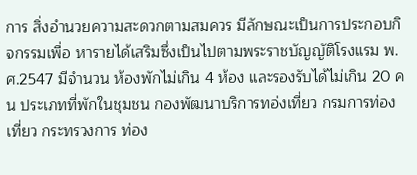การ สิ่งอำนวยความสะดวกตามสมควร มีลักษณะเป็นการประกอบกิจกรรมเพื่อ หารายได้เสริมซึ่งเป็นไปตามพระราชบัญญัติโรงแรม พ.ศ.2547 มีจำนวน ห้องพักไม่เกิน 4 ห้อง และรองรับได้ไม่เกิน 20 คน ประเภทที่พักในชุมชน กองพัฒนาบริการทอ่งเที่ยว กรมการท่องเที่ยว กระทรวงการ ท่อง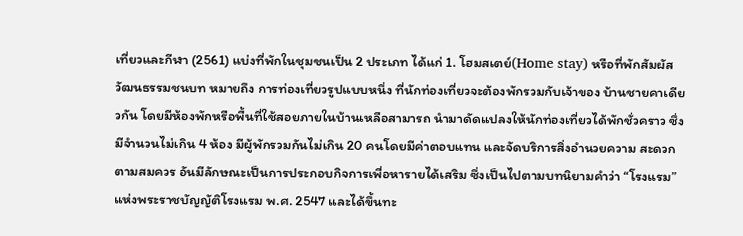เที่ยวและกีฬา (2561) แบ่งที่พักในชุมชนเป็น 2 ประเภท ได้แก่ 1. โฮมสเตย์(Home stay) หรือที่พักสัมผัสวัฒนธรรมชนบท หมายถึง การท่องเที่ยวรูปแบบหนึ่ง ที่นักท่องเที่ยวจะต้องพักรวมกับเจ้าของ บ้านชายคาเดียวกัน โดยมีห้องพักหรือพื้นที่ใช้สอยภายในบ้านเหลือสามารถ นำมาดัดแปลงให้นักท่องเที่ยวได้พักชั่วคราว ซึ่งมีจำนวนไม่เกิน 4 ห้อง มีผู้พักรวมกันไม่เกิน 20 คนโดยมีค่าตอบแทน และจัดบริการสิ่งอำนวยความ สะดวกตามสมควร อันมีลักษณะเป็นการประกอบกิจการเพื่อหารายได้เสริม ซึ่งเป็นไปตามบทนิยามคำว่า “โรงแรม” แห่งพระราชบัญญัติโรงแรม พ.ศ. 2547 และได้ขึ้นทะ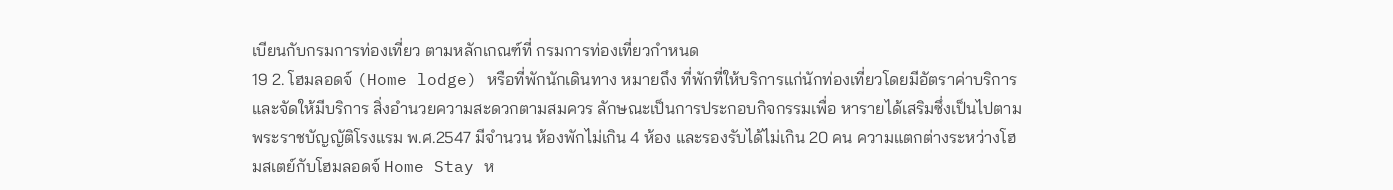เบียนกับกรมการท่องเที่ยว ตามหลักเกณฑ์ที่ กรมการท่องเที่ยวกำหนด
19 2. โฮมลอดจ์ (Home lodge) หรือที่พักนักเดินทาง หมายถึง ที่พักที่ให้บริการแก่นักท่องเที่ยวโดยมีอัตราค่าบริการและจัดให้มีบริการ สิ่งอำนวยความสะดวกตามสมควร ลักษณะเป็นการประกอบกิจกรรมเพื่อ หารายได้เสริมซึ่งเป็นไปตามพระราชบัญญัติโรงแรม พ.ศ.2547 มีจำนวน ห้องพักไม่เกิน 4 ห้อง และรองรับได้ไม่เกิน 20 คน ความแตกต่างระหว่างโฮมสเตย์กับโฮมลอดจ์ Home Stay ห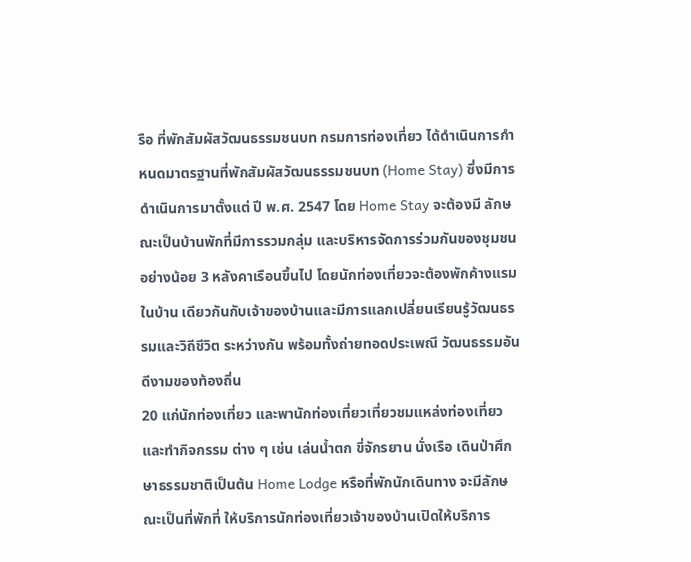รือ ที่พักสัมผัสวัฒนธรรมชนบท กรมการท่องเที่ยว ได้ดำเนินการกำหนดมาตรฐานที่พักสัมผัสวัฒนธรรมชนบท (Home Stay) ซึ่งมีการดำเนินการมาตั้งแต่ ปี พ.ศ. 2547 โดย Home Stay จะต้องมี ลักษณะเป็นบ้านพักที่มีการรวมกลุ่ม และบริหารจัดการร่วมกันของชุมชน อย่างน้อย 3 หลังคาเรือนขึ้นไป โดยนักท่องเที่ยวจะต้องพักค้างแรมในบ้าน เดียวกันกับเจ้าของบ้านและมีการแลกเปลี่ยนเรียนรู้วัฒนธรรมและวิถีชีวิต ระหว่างกัน พร้อมทั้งถ่ายทอดประเพณี วัฒนธรรมอันดีงามของท้องถิ่น
20 แก่นักท่องเที่ยว และพานักท่องเที่ยวเที่ยวชมแหล่งท่องเที่ยวและทำกิจกรรม ต่าง ๆ เช่น เล่นน้ำตก ขี่จักรยาน นั่งเรือ เดินป่าศึกษาธรรมชาติเป็นต้น Home Lodge หรือที่พักนักเดินทาง จะมีลักษณะเป็นที่พักที่ ให้บริการนักท่องเที่ยวเจ้าของบ้านเปิดให้บริการ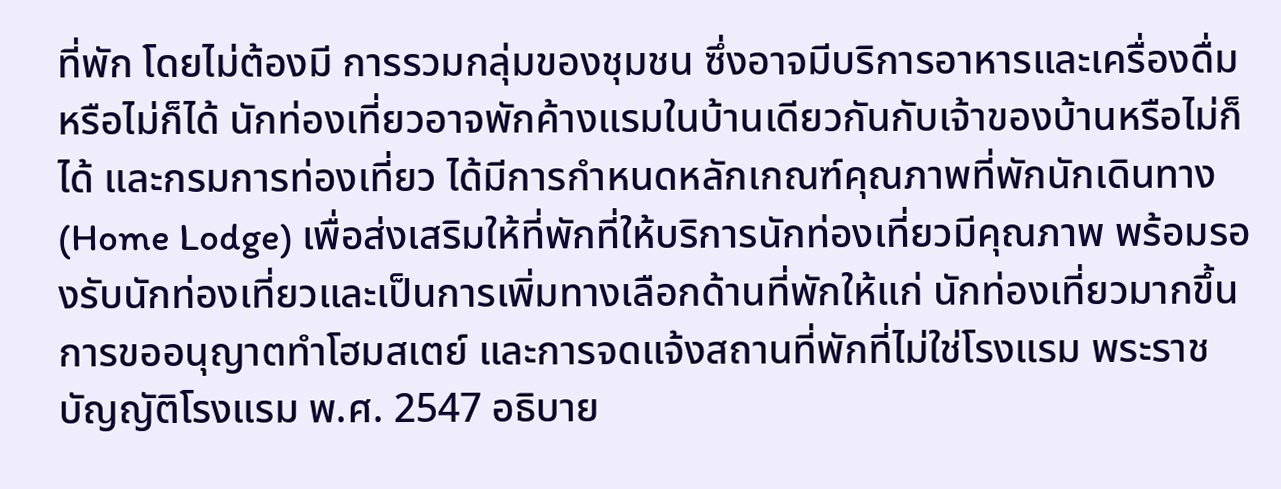ที่พัก โดยไม่ต้องมี การรวมกลุ่มของชุมชน ซึ่งอาจมีบริการอาหารและเครื่องดื่มหรือไม่ก็ได้ นักท่องเที่ยวอาจพักค้างแรมในบ้านเดียวกันกับเจ้าของบ้านหรือไม่ก็ได้ และกรมการท่องเที่ยว ได้มีการกำหนดหลักเกณฑ์คุณภาพที่พักนักเดินทาง (Home Lodge) เพื่อส่งเสริมให้ที่พักที่ให้บริการนักท่องเที่ยวมีคุณภาพ พร้อมรองรับนักท่องเที่ยวและเป็นการเพิ่มทางเลือกด้านที่พักให้แก่ นักท่องเที่ยวมากขึ้น การขออนุญาตทำโฮมสเตย์ และการจดแจ้งสถานที่พักที่ไม่ใช่โรงแรม พระราชบัญญัติโรงแรม พ.ศ. 2547 อธิบาย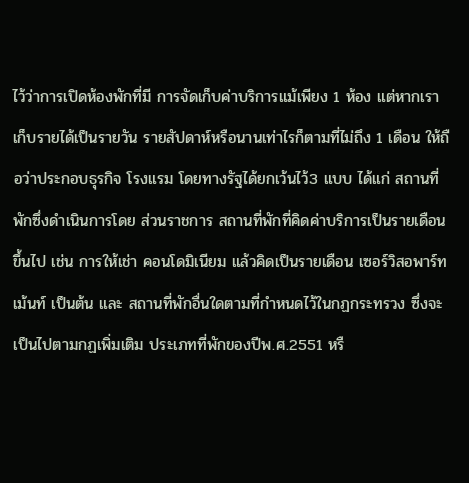ไว้ว่าการเปิดห้องพักที่มี การจัดเก็บค่าบริการแม้เพียง 1 ห้อง แต่หากเราเก็บรายได้เป็นรายวัน รายสัปดาห์หรือนานเท่าไรก็ตามที่ไม่ถึง 1 เดือน ให้ถือว่าประกอบธุรกิจ โรงแรม โดยทางรัฐได้ยกเว้นไว้3 แบบ ได้แก่ สถานที่พักซึ่งดำเนินการโดย ส่วนราชการ สถานที่พักที่คิดค่าบริการเป็นรายเดือนขึ้นไป เช่น การให้เช่า คอนโดมิเนียม แล้วคิดเป็นรายเดือน เซอร์วิสอพาร์ทเม้นท์ เป็นต้น และ สถานที่พักอื่นใดตามที่กำหนดไว้ในกฏกระทรวง ซึ่งจะเป็นไปตามกฏเพิ่มเติม ประเภทที่พักของปีพ.ศ.2551 หรื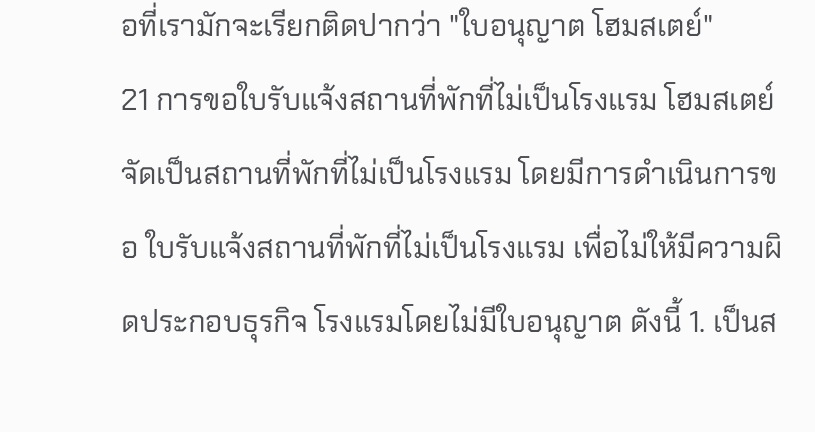อที่เรามักจะเรียกติดปากว่า "ใบอนุญาต โฮมสเตย์"
21 การขอใบรับแจ้งสถานที่พักที่ไม่เป็นโรงแรม โฮมสเตย์จัดเป็นสถานที่พักที่ไม่เป็นโรงแรม โดยมีการดำเนินการขอ ใบรับแจ้งสถานที่พักที่ไม่เป็นโรงแรม เพื่อไม่ให้มีความผิดประกอบธุรกิจ โรงแรมโดยไม่มีใบอนุญาต ดังนี้ 1. เป็นส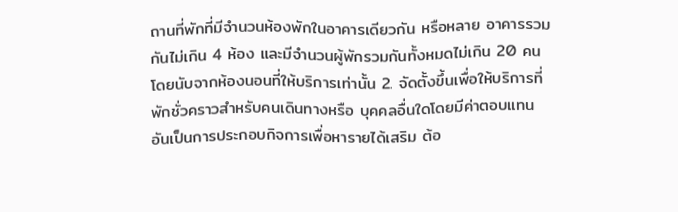ถานที่พักที่มีจำนวนห้องพักในอาคารเดียวกัน หรือหลาย อาคารรวมกันไม่เกิน 4 ห้อง และมีจำนวนผู้พักรวมกันทั้งหมดไม่เกิน 20 คน โดยนับจากห้องนอนที่ให้บริการเท่านั้น 2. จัดตั้งขึ้นเพื่อให้บริการที่พักชั่วคราวสำหรับคนเดินทางหรือ บุคคลอื่นใดโดยมีค่าตอบแทน อันเป็นการประกอบกิจการเพื่อหารายได้เสริม ต้อ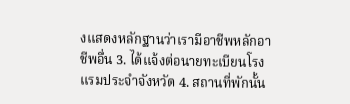งแสดงหลักฐานว่าเรามีอาชีพหลักอาชีพอื่น 3. ได้แจ้งต่อนายทะเบียนโรงแรมประจำจังหวัด 4. สถานที่พักนั้น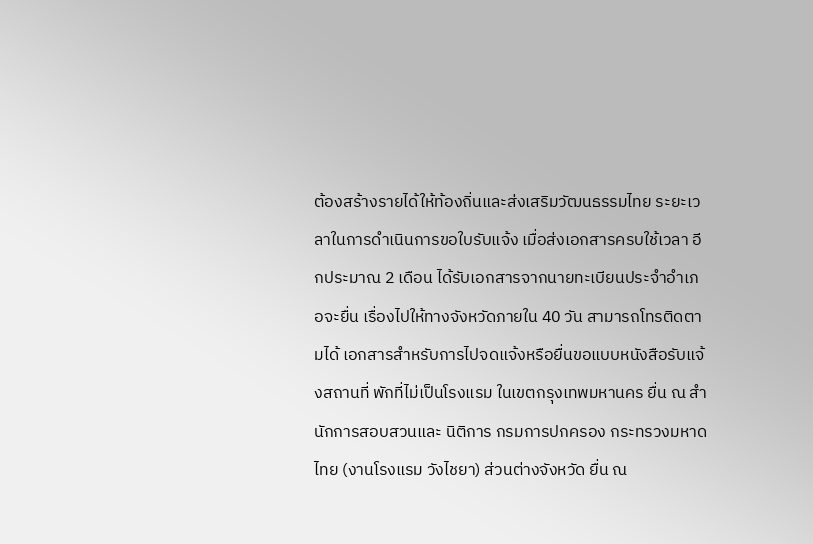ต้องสร้างรายได้ให้ท้องถิ่นและส่งเสริมวัฒนธรรมไทย ระยะเวลาในการดำเนินการขอใบรับแจ้ง เมื่อส่งเอกสารครบใช้เวลา อีกประมาณ 2 เดือน ได้รับเอกสารจากนายทะเบียนประจำอำเภอจะยื่น เรื่องไปให้ทางจังหวัดภายใน 40 วัน สามารถโทรติดตามได้ เอกสารสำหรับการไปจดแจ้งหรือยื่นขอแบบหนังสือรับแจ้งสถานที่ พักที่ไม่เป็นโรงแรม ในเขตกรุงเทพมหานคร ยื่น ณ สํานักการสอบสวนและ นิติการ กรมการปกครอง กระทรวงมหาดไทย (งานโรงแรม วังไชยา) ส่วนต่างจังหวัด ยื่น ณ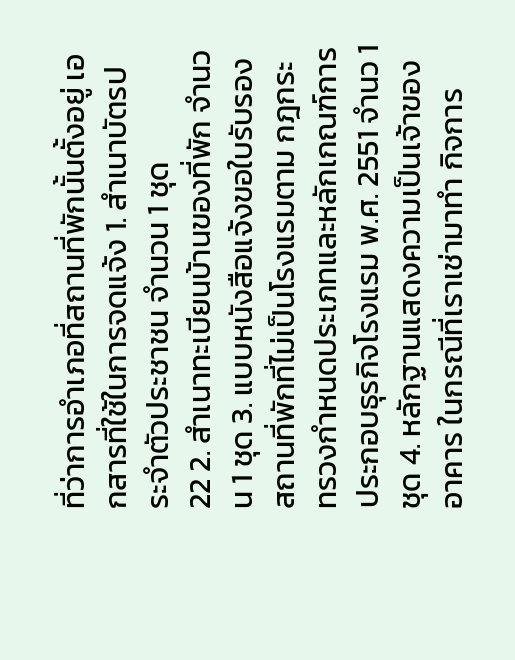ที่ว่าการอำเภอที่สถานที่พักนั้นตั้งอยู่ เอกสารที่ใช้ในการจดแจ้ง 1. สำเนาบัตรประจำตัวประชาชน จำนวน 1 ชุด
22 2. สำเนาทะเบียนบ้านของที่พัก จำนวน 1 ชุด 3. แบบหนังสือแจ้งขอใบรับรองสถานที่พักที่ไม่เป็นโรงแรมตาม กฎกระทรวงกำหนดประเภทและหลักเกณฑ์การประกอบธุรกิจโรงแรม พ.ศ. 2551 จำนว 1 ชุด 4. หลักฐานแสดงความเป็นเจ้าของอาคาร ในกรณีที่เราเช่ามาทำ กิจการ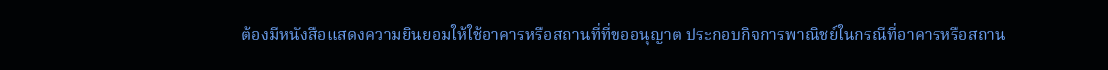ต้องมีหนังสือแสดงความยินยอมให้ใช้อาคารหรือสถานที่ที่ขออนุญาต ประกอบกิจการพาณิชย์ในกรณีที่อาคารหรือสถาน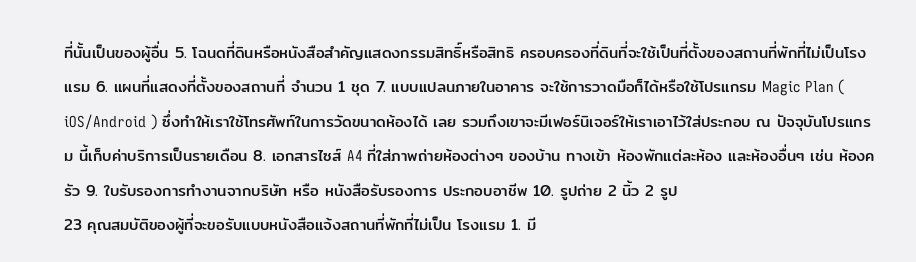ที่นั้นเป็นของผู้อื่น 5. โฉนดที่ดินหรือหนังสือสำคัญแสดงกรรมสิทธิ์หรือสิทธิ ครอบครองที่ดินที่จะใช้เป็นที่ตั้งของสถานที่พักที่ไม่เป็นโรงแรม 6. แผนที่แสดงที่ตั้งของสถานที่ จำนวน 1 ชุด 7. แบบแปลนภายในอาคาร จะใช้การวาดมือก็ได้หรือใช้โปรแกรม Magic Plan ( iOS/Android ) ซึ่งทำให้เราใช้โทรศัพท์ในการวัดขนาดห้องได้ เลย รวมถึงเขาจะมีเฟอร์นิเจอร์ให้เราเอาไว้ใส่ประกอบ ณ ปัจจุบันโปรแกรม นี้เก็บค่าบริการเป็นรายเดือน 8. เอกสารไซส์ A4 ที่ใส่ภาพถ่ายห้องต่างๆ ของบ้าน ทางเข้า ห้องพักแต่ละห้อง และห้องอื่นๆ เช่น ห้องครัว 9. ใบรับรองการทำงานจากบริษัท หรือ หนังสือรับรองการ ประกอบอาชีพ 10. รูปถ่าย 2 นิ้ว 2 รูป
23 คุณสมบัติของผู้ที่จะขอรับแบบหนังสือแจ้งสถานที่พักที่ไม่เป็น โรงแรม 1. มี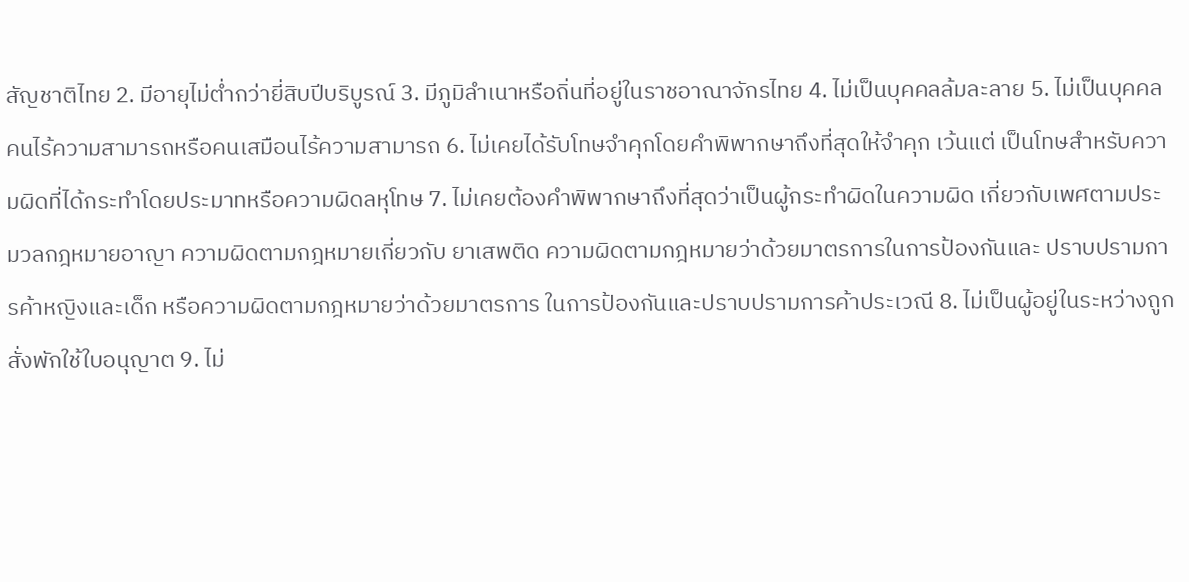สัญชาติไทย 2. มีอายุไม่ต่ำกว่ายี่สิบปีบริบูรณ์ 3. มีภูมิลำเนาหรือถิ่นที่อยู่ในราชอาณาจักรไทย 4. ไม่เป็นบุคคลล้มละลาย 5. ไม่เป็นบุคคลคนไร้ความสามารถหรือคนเสมือนไร้ความสามารถ 6. ไม่เคยได้รับโทษจำคุกโดยคำพิพากษาถึงที่สุดให้จำคุก เว้นแต่ เป็นโทษสำหรับความผิดที่ได้กระทำโดยประมาทหรือความผิดลหุโทษ 7. ไม่เคยต้องคำพิพากษาถึงที่สุดว่าเป็นผู้กระทำผิดในความผิด เกี่ยวกับเพศตามประมวลกฎหมายอาญา ความผิดตามกฎหมายเกี่ยวกับ ยาเสพติด ความผิดตามกฎหมายว่าด้วยมาตรการในการป้องกันและ ปราบปรามการค้าหญิงและเด็ก หรือความผิดตามกฎหมายว่าด้วยมาตรการ ในการป้องกันและปราบปรามการค้าประเวณี 8. ไม่เป็นผู้อยู่ในระหว่างถูกสั่งพักใช้ใบอนุญาต 9. ไม่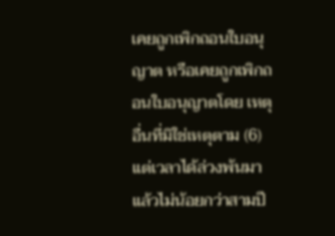เคยถูกเพิกถอนใบอนุญาต หรือเคยถูกเพิกถอนใบอนุญาตโดย เหตุอื่นที่มิใช่เหตุตาม (6) แต่เวลาได้ล่วงพ้นมาแล้วไม่น้อยกว่าสามปี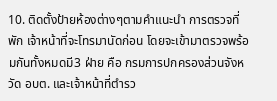10. ติดตั้งป้ายห้องต่างๆตามคำแนะนำ การตรวจที่พัก เจ้าหน้าที่จะโทรมานัดก่อน โดยจะเข้ามาตรวจพร้อมกันทั้งหมดมี3 ฝ่าย คือ กรมการปกครองส่วนจังหวัด อบต. และเจ้าหน้าที่ตำรว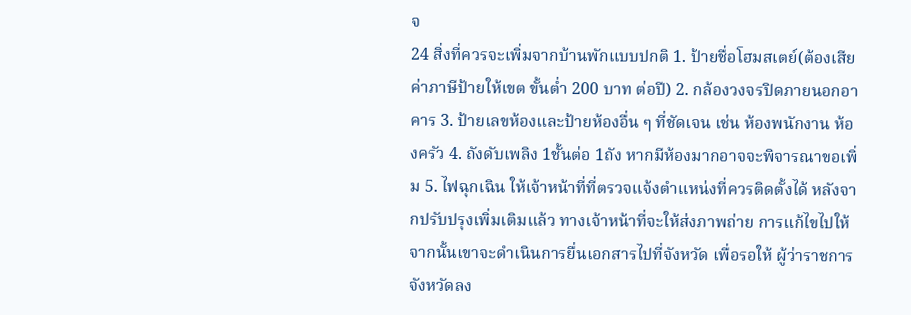จ
24 สิ่งที่ควรจะเพิ่มจากบ้านพักแบบปกติ 1. ป้ายชื่อโฮมสเตย์(ต้องเสียค่าภาษีป้ายให้เขต ขั้นต่ำ 200 บาท ต่อปี) 2. กล้องวงจรปิดภายนอกอาคาร 3. ป้ายเลขห้องและป้ายห้องอื่น ๆ ที่ชัดเจน เช่น ห้องพนักงาน ห้องครัว 4. ถังดับเพลิง 1ชั้นต่อ 1ถัง หากมีห้องมากอาจจะพิจารณาขอเพิ่ม 5. ไฟฉุกเฉิน ให้เจ้าหน้าที่ที่ตรวจแจ้งตำแหน่งที่ควรติดตั้งได้ หลังจากปรับปรุงเพิ่มเติมแล้ว ทางเจ้าหน้าที่จะให้ส่งภาพถ่าย การแก้ไขไปให้จากนั้นเขาจะดำเนินการยื่นเอกสารไปที่จังหวัด เพื่อรอให้ ผู้ว่าราชการจังหวัดลง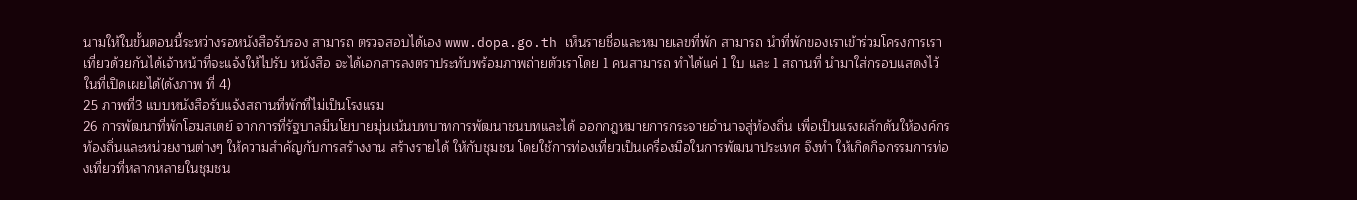นามให้ในขั้นตอนนี้ระหว่างรอหนังสือรับรอง สามารถ ตรวจสอบได้เอง www.dopa.go.th เห็นรายชื่อและหมายเลขที่พัก สามารถ นำที่พักของเราเข้าร่วมโครงการเราเที่ยวด้วยกันได้เจ้าหน้าที่จะแจ้งให้ไปรับ หนังสือ จะได้เอกสารลงตราประทับพร้อมภาพถ่ายตัวเราโดย 1 คนสามารถ ทำได้แค่ 1 ใบ และ 1 สถานที่ นำมาใส่กรอบแสดงไว้ในที่เปิดเผยได้(ดังภาพ ที่ 4)
25 ภาพที่3 แบบหนังสือรับแจ้งสถานที่พักที่ไม่เป็นโรงแรม
26 การพัฒนาที่พักโฮมสเตย์ จากการที่รัฐบาลมีนโยบายมุ่นเน้นบทบาทการพัฒนาชนบทและได้ ออกกฎหมายการกระจายอำนาจสู่ท้องถิ่น เพื่อเป็นแรงผลักดันให้องค์กร ท้องถิ่นและหน่วยงานต่างๆ ให้ความสำคัญกับการสร้างงาน สร้างรายได้ ให้กับชุมชน โดยใช้การท่องเที่ยวเป็นเครื่องมือในการพัฒนาประเทศ จึงทำ ให้เกิดกิจกรรมการท่องเที่ยวที่หลากหลายในชุมชน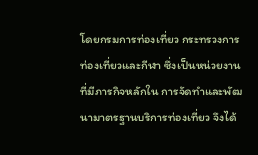โดยกรมการท่องเที่ยว กระทรวงการท่องเที่ยวและกีฬา ซึ่งเป็นหน่วยงานที่มีภารกิจหลักใน การจัดทำและพัฒนามาตรฐานบริการท่องเที่ยว จึงได้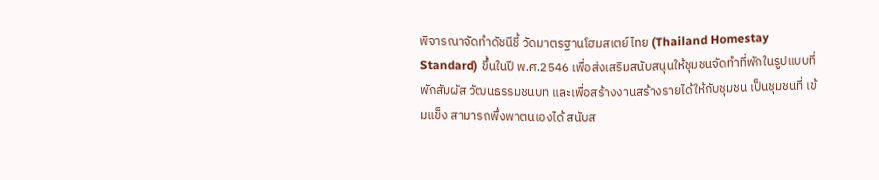พิจารณาจัดทำดัชนีชี้ วัดมาตรฐานโฮมสเตย์ไทย (Thailand Homestay Standard) ขึ้นในปี พ.ศ.2546 เพื่อส่งเสริมสนับสนุนให้ชุมชนจัดทำที่พักในรูปแบบที่พักสัมผัส วัฒนธรรมชนบท และเพื่อสร้างงานสร้างรายได้ให้กับชุมชน เป็นชุมชนที่ เข้มแข็ง สามารถพึ่งพาตนเองได้ สนับส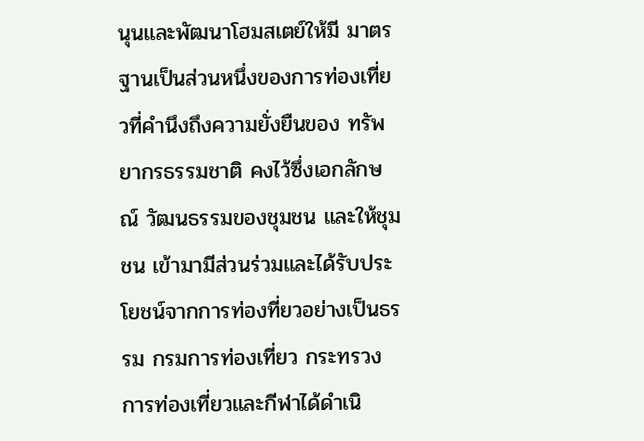นุนและพัฒนาโฮมสเตย์ให้มี มาตรฐานเป็นส่วนหนึ่งของการท่องเที่ยวที่คำนึงถึงความยั่งยืนของ ทรัพยากรธรรมชาติ คงไว้ซึ่งเอกลักษณ์ วัฒนธรรมของชุมชน และให้ชุมชน เข้ามามีส่วนร่วมและได้รับประโยชน์จากการท่องที่ยวอย่างเป็นธรรม กรมการท่องเที่ยว กระทรวงการท่องเที่ยวและกีฬาได้ดำเนิ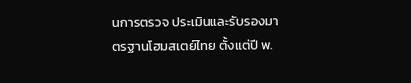นการตรวจ ประเมินและรับรองมาตรฐานโฮมสเตย์ไทย ตั้งแต่ปี พ.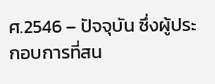ศ.2546 – ปัจจุบัน ซึ่งผู้ประกอบการที่สน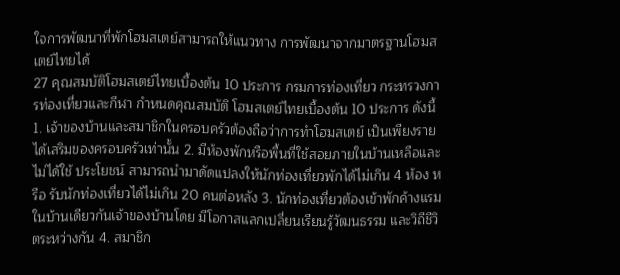ใจการพัฒนาที่พักโฮมสเตย์สามารถให้แนวทาง การพัฒนาจากมาตรฐานโฮมสเตย์ไทยได้
27 คุณสมบัติโฮมสเตย์ไทยเบื้องต้น 10 ประการ กรมการท่องเที่ยว กระทรวงการท่องเที่ยวและกีฬา กำหนดคุณสมบัติ โฮมสเตย์ไทยเบื้องต้น 10 ประการ ดังนี้ 1. เจ้าของบ้านและสมาชิกในครอบครัวต้องถือว่าการทำโฮมสเตย์ เป็นเพียงรายได้เสริมของครอบครัวเท่านั้น 2. มีห้องพักหรือพื้นที่ใช้สอยภายในบ้านเหลือและไม่ได้ใช้ ประโยชน์ สามารถนำมาดัดแปลงให้นักท่องเที่ยวพักได้ไม่เกิน 4 ห้อง หรือ รับนักท่องเที่ยวได้ไม่เกิน 20 คนต่อหลัง 3. นักท่องเที่ยวต้องเข้าพักค้างแรมในบ้านเดียวกันเจ้าของบ้านโดย มีโอกาสแลกเปลี่ยนเรียนรู้วัฒนธรรม และวิถีชีวิตระหว่างกัน 4. สมาชิก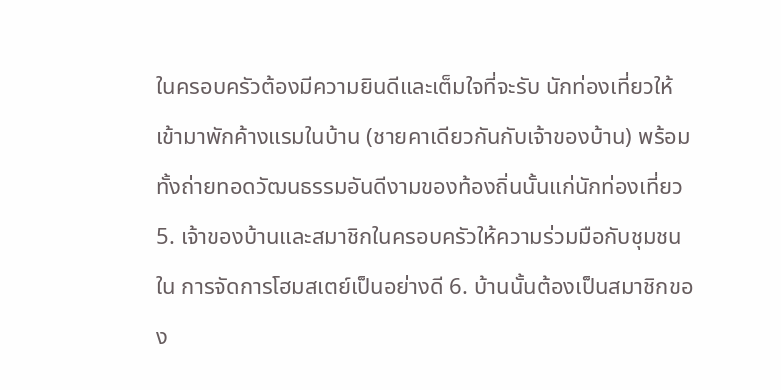ในครอบครัวต้องมีความยินดีและเต็มใจที่จะรับ นักท่องเที่ยวให้เข้ามาพักค้างแรมในบ้าน (ชายคาเดียวกันกับเจ้าของบ้าน) พร้อมทั้งถ่ายทอดวัฒนธรรมอันดีงามของท้องถิ่นนั้นแก่นักท่องเที่ยว 5. เจ้าของบ้านและสมาชิกในครอบครัวให้ความร่วมมือกับชุมชนใน การจัดการโฮมสเตย์เป็นอย่างดี 6. บ้านนั้นต้องเป็นสมาชิกของ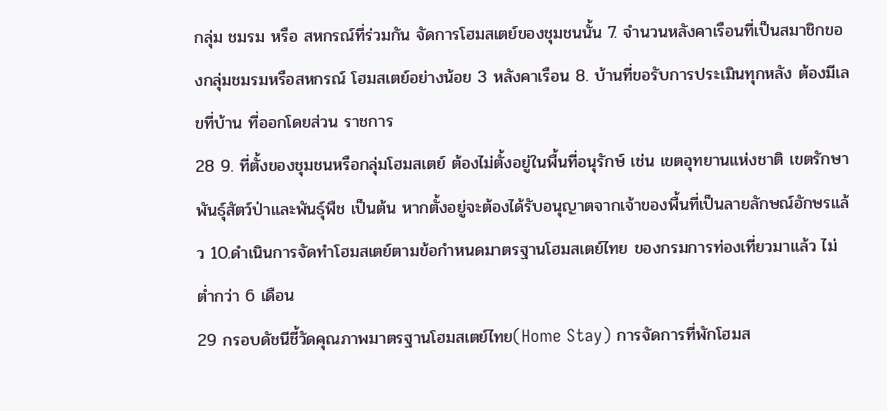กลุ่ม ชมรม หรือ สหกรณ์ที่ร่วมกัน จัดการโฮมสเตย์ของชุมชนนั้น 7. จำนวนหลังคาเรือนที่เป็นสมาชิกของกลุ่มชมรมหรือสหกรณ์ โฮมสเตย์อย่างน้อย 3 หลังคาเรือน 8. บ้านที่ขอรับการประเมินทุกหลัง ต้องมีเลขที่บ้าน ที่ออกโดยส่วน ราชการ
28 9. ที่ตั้งของชุมชนหรือกลุ่มโฮมสเตย์ ต้องไม่ตั้งอยู่ในพื้นที่อนุรักษ์ เช่น เขตอุทยานแห่งชาติ เขตรักษาพันธุ์สัตว์ป่าและพันธุ์พืช เป็นต้น หากตั้งอยู่จะต้องได้รับอนุญาตจากเจ้าของพื้นที่เป็นลายลักษณ์อักษรแล้ว 10.ดำเนินการจัดทำโฮมสเตย์ตามข้อกำหนดมาตรฐานโฮมสเตย์ไทย ของกรมการท่องเที่ยวมาแล้ว ไม่ต่ำกว่า 6 เดือน
29 กรอบดัชนีชี้วัดคุณภาพมาตรฐานโฮมสเตย์ไทย(Home Stay) การจัดการที่พักโฮมส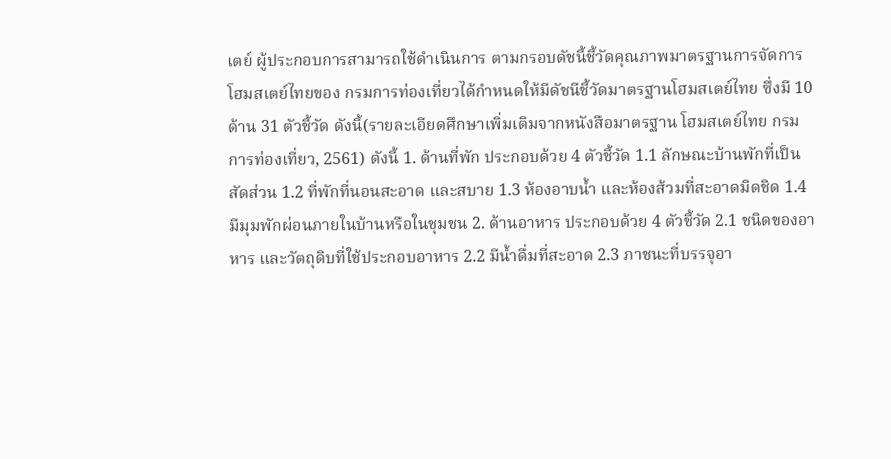เตย์ ผู้ประกอบการสามารถใช้ดำเนินการ ตามกรอบดัชนี้ชี้วัดคุณภาพมาตรฐานการจัดการโฮมสเตย์ไทยของ กรมการท่องเที่ยวได้กำหนดให้มีดัชนีชี้วัดมาตรฐานโฮมสเตย์ไทย ซึ่งมี 10 ด้าน 31 ตัวชี้วัด ดังนี้(รายละเอียดศึกษาเพิ่มเติมจากหนังสือมาตรฐาน โฮมสเตย์ไทย กรมการท่องเที่ยว, 2561) ดังนี้ 1. ด้านที่พัก ประกอบด้วย 4 ตัวชี้วัด 1.1 ลักษณะบ้านพักที่เป็นสัดส่วน 1.2 ที่พักที่นอนสะอาด และสบาย 1.3 ห้องอาบน้ำ และห้องส้วมที่สะอาดมิดชิด 1.4 มีมุมพักผ่อนภายในบ้านหรือในชุมชน 2. ด้านอาหาร ประกอบด้วย 4 ตัวชี้วัด 2.1 ชนิดของอาหาร และวัตถุดิบที่ใช้ประกอบอาหาร 2.2 มีน้ำดื่มที่สะอาด 2.3 ภาชนะที่บรรจุอา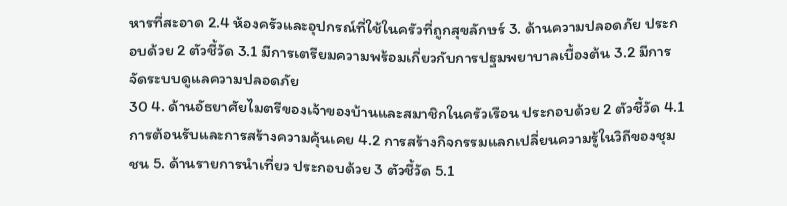หารที่สะอาด 2.4 ห้องครัวและอุปกรณ์ที่ใช้ในครัวที่ถูกสุขลักษร์ 3. ด้านความปลอดภัย ประกอบด้วย 2 ตัวชี้วัด 3.1 มีการเตรียมความพร้อมเกี่ยวกับการปฐมพยาบาลเบื้องต้น 3.2 มีการจัดระบบดูแลความปลอดภัย
30 4. ด้านอัธยาศัยไมตรีของเจ้าของบ้านและสมาชิกในครัวเรือน ประกอบด้วย 2 ตัวชี้วัด 4.1 การต้อนรับและการสร้างความคุ้นเคย 4.2 การสร้างกิจกรรมแลกเปลี่ยนความรู้ในวิถีของชุมชน 5. ด้านรายการนำเที่ยว ประกอบด้วย 3 ตัวชี้วัด 5.1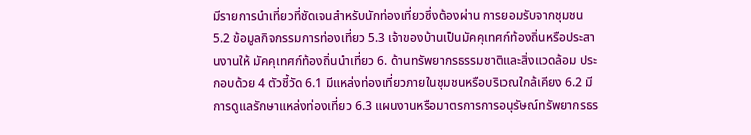มีรายการนำเที่ยวที่ชัดเจนสำหรับนักท่องเที่ยวซึ่งต้องผ่าน การยอมรับจากชุมชน 5.2 ข้อมูลกิจกรรมการท่องเที่ยว 5.3 เจ้าของบ้านเป็นมัคคุเทศก์ท้องถิ่นหรือประสานงานให้ มัคคุเทศก์ท้องถิ่นนำเที่ยว 6. ด้านทรัพยากรธรรมชาติและสิ่งแวดล้อม ประกอบด้วย 4 ตัวชี้วัด 6.1 มีแหล่งท่องเที่ยวภายในชุมชนหรือบริเวณใกล้เคียง 6.2 มีการดูแลรักษาแหล่งท่องเที่ยว 6.3 แผนงานหรือมาตรการการอนุรัษณ์ทรัพยากรธร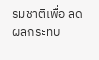รมชาติเพื่อ ลดผลกระทบ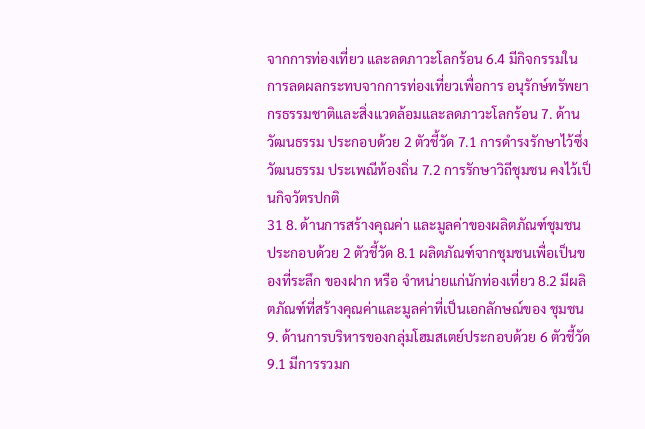จากการท่องเที่ยว และลดภาวะโลกร้อน 6.4 มีกิจกรรมในการลดผลกระทบจากการท่องเที่ยวเพื่อการ อนุรักษ์ทรัพยากรธรรมชาติและสิ่งแวดล้อมและลดภาวะโลกร้อน 7. ด้านวัฒนธรรม ประกอบด้วย 2 ตัวชี้วัด 7.1 การดำรงรักษาไว้ซึ่งวัฒนธรรม ประเพณีท้องถิ่น 7.2 การรักษาวิถีชุมชน คงไว้เป็นกิจวัตรปกติ
31 8. ด้านการสร้างคุณค่า และมูลค่าของผลิตภัณฑ์ชุมชน ประกอบด้วย 2 ตัวชี้วัด 8.1 ผลิตภัณฑ์จากชุมชนเพื่อเป็นของที่ระลึก ของฝาก หรือ จำหน่ายแก่นักท่องเที่ยว 8.2 มีผลิตภัณฑ์ที่สร้างคุณค่าและมูลค่าที่เป็นเอกลักษณ์ของ ชุมชน 9. ด้านการบริหารของกลุ่มโฮมสเตย์ประกอบด้วย 6 ตัวชี้วัด 9.1 มีการรวมก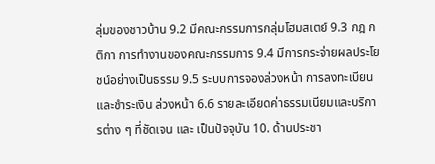ลุ่มของชาวบ้าน 9.2 มีคณะกรรมการกลุ่มโฮมสเตย์ 9.3 กฎ กติกา การทำงานของคณะกรรมการ 9.4 มีการกระจ่ายผลประโยชน์อย่างเป็นธรรม 9.5 ระบบการจองล่วงหน้า การลงทะเบียนและชำระเงิน ล่วงหน้า 6.6 รายละเอียดค่าธรรมเนียมและบริการต่าง ๆ ที่ชัดเจน และ เป็นปัจจุบัน 10. ด้านประชา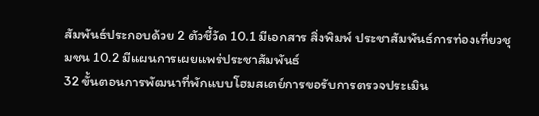สัมพันธ์ประกอบด้วย 2 ตัวชี้วัด 10.1 มีเอกสาร สิ่งพิมพ์ ประชาสัมพันธ์การท่องเที่ยวชุมชน 10.2 มีแผนการเผยแพร่ประชาสัมพันธ์
32 ขั้นตอนการพัฒนาที่พักแบบโฮมสเตย์การขอรับการตรวจประเมิน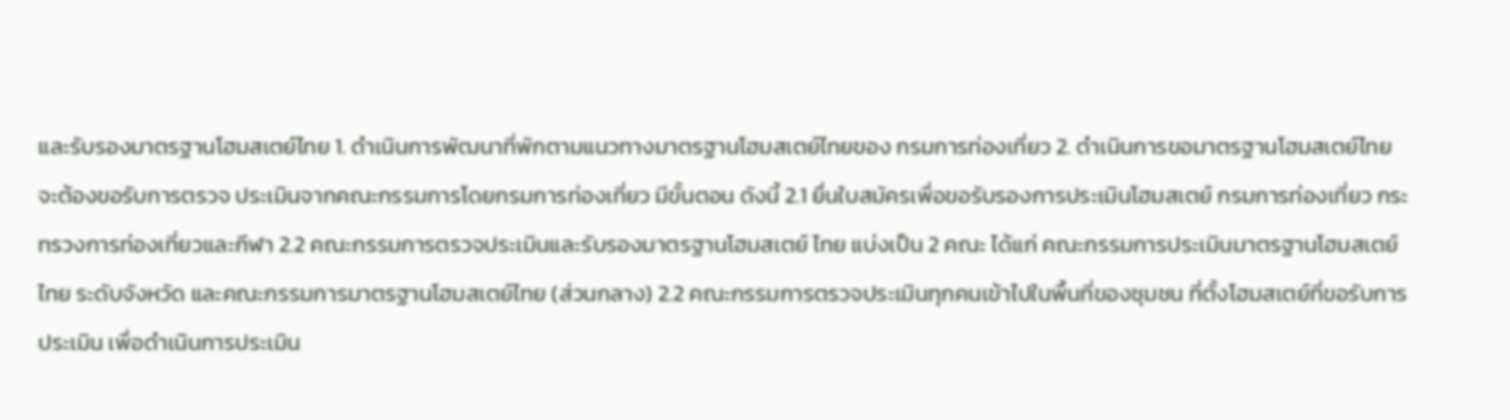และรับรองมาตรฐานโฮมสเตย์ไทย 1. ดำเนินการพัฒนาที่พักตามแนวทางมาตรฐานโฮมสเตย์ไทยของ กรมการท่องเที่ยว 2. ดำเนินการขอมาตรฐานโฮมสเตย์ไทยจะต้องขอรับการตรวจ ประเมินจากคณะกรรมการโดยกรมการท่องเที่ยว มีขั้นตอน ดังนี้ 2.1 ยื่นใบสมัครเพื่อขอรับรองการประเมินโฮมสเตย์ กรมการท่องเที่ยว กระทรวงการท่องเที่ยวและกีฬา 2.2 คณะกรรมการตรวจประเมินและรับรองมาตรฐานโฮมสเตย์ ไทย แบ่งเป็น 2 คณะ ได้แก่ คณะกรรมการประเมินมาตรฐานโฮมสเตย์ไทย ระดับจังหวัด และคณะกรรมการมาตรฐานโฮมสเตย์ไทย (ส่วนกลาง) 2.2 คณะกรรมการตรวจประเมินทุกคนเข้าไปในพื้นที่ของชุมชน ที่ตั้งโฮมสเตย์ที่ขอรับการประเมิน เพื่อดำเนินการประเมิน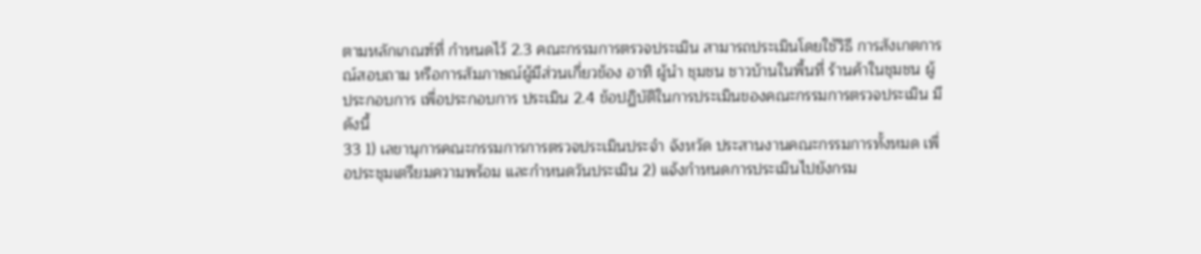ตามหลักเกณฑ์ที่ กำหนดไว้ 2.3 คณะกรรมการตรวจประเมิน สามารถประเมินโดยใช้วิธี การสังเกตการณ์สอบถาม หรือการสัมภาษณ์ผู้มีส่วนเกี่ยวข้อง อาทิ ผู้นำ ชุมชน ชาวบ้านในพื้นที่ ร้านค้าในชุมชน ผู้ประกอบการ เพื่อประกอบการ ประเมิน 2.4 ข้อปฏิบัติในการประเมินของคณะกรรมการตรวจประเมิน มีดังนี้
33 1) เลขานุการคณะกรรมการการตรวจประเมินประจำ จังหวัด ประสานงานคณะกรรมการทั้งหมด เพื่อประชุมเตรียมความพร้อม และกำหนดวันประเมิน 2) แจ้งกำหนดการประเมินไปยังกรม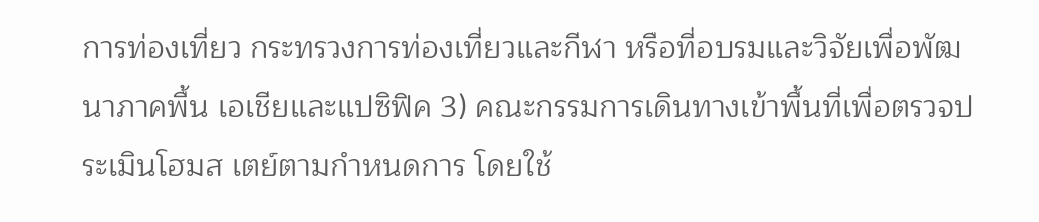การท่องเที่ยว กระทรวงการท่องเที่ยวและกีฬา หรือที่อบรมและวิจัยเพื่อพัฒนาภาคพื้น เอเชียและแปซิฟิค 3) คณะกรรมการเดินทางเข้าพื้นที่เพื่อตรวจประเมินโฮมส เตย์ตามกำหนดการ โดยใช้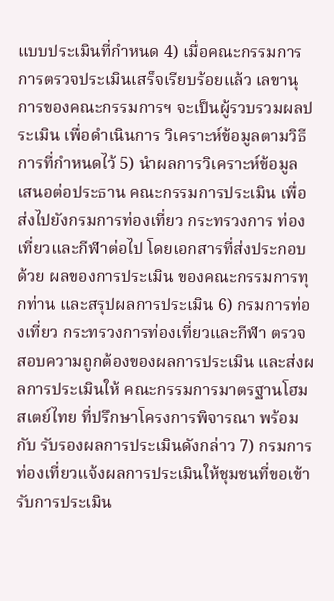แบบประเมินที่กำหนด 4) เมื่อคณะกรรมการการตรวจประเมินเสร็จเรียบร้อยแล้ว เลขานุการของคณะกรรมการฯ จะเป็นผู้รวบรวมผลประเมิน เพื่อดำเนินการ วิเคราะห์ข้อมูลตามวิธีการที่กำหนดไว้ 5) นำผลการวิเคราะห์ข้อมูล เสนอต่อประธาน คณะกรรมการประเมิน เพื่อส่งไปยังกรมการท่องเที่ยว กระทรวงการ ท่องเที่ยวและกีฬาต่อไป โดยเอกสารที่ส่งประกอบด้วย ผลของการประเมิน ของคณะกรรมการทุกท่าน และสรุปผลการประเมิน 6) กรมการท่องเที่ยว กระทรวงการท่องเที่ยวและกีฬา ตรวจสอบความถูกต้องของผลการประเมิน และส่งผลการประเมินให้ คณะกรรมการมาตรฐานโฮมสเตย์ไทย ที่ปรึกษาโครงการพิจารณา พร้อมกับ รับรองผลการประเมินดังกล่าว 7) กรมการท่องเที่ยวแจ้งผลการประเมินให้ชุมชนที่ขอเข้า รับการประเมิน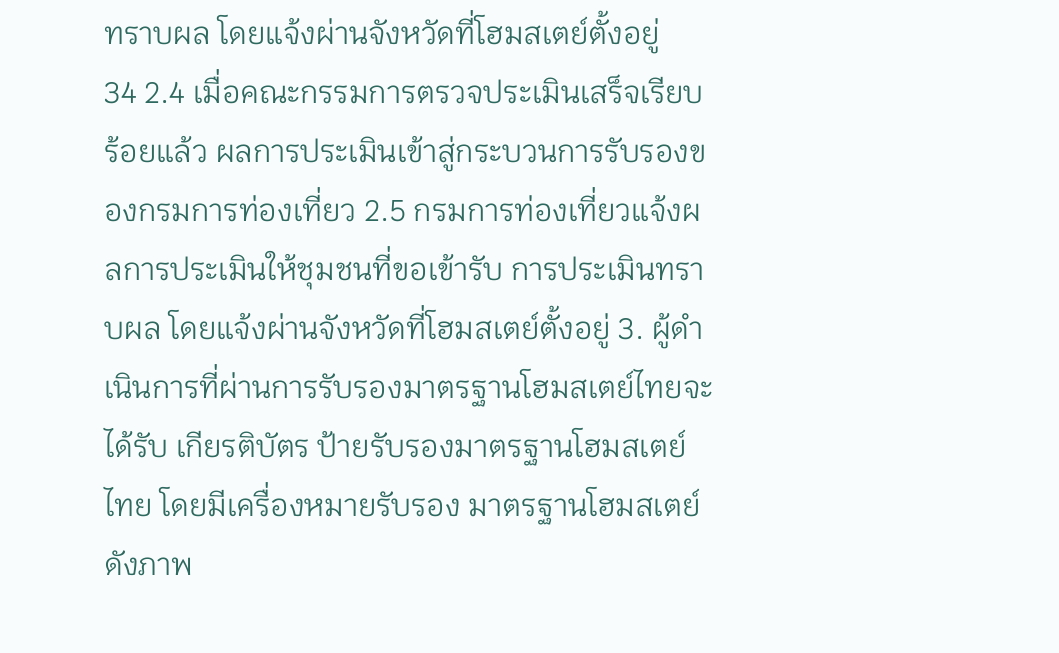ทราบผล โดยแจ้งผ่านจังหวัดที่โฮมสเตย์ตั้งอยู่
34 2.4 เมื่อคณะกรรมการตรวจประเมินเสร็จเรียบร้อยแล้ว ผลการประเมินเข้าสู่กระบวนการรับรองของกรมการท่องเที่ยว 2.5 กรมการท่องเที่ยวแจ้งผลการประเมินให้ชุมชนที่ขอเข้ารับ การประเมินทราบผล โดยแจ้งผ่านจังหวัดที่โฮมสเตย์ตั้งอยู่ 3. ผู้ดำเนินการที่ผ่านการรับรองมาตรฐานโฮมสเตย์ไทยจะได้รับ เกียรติบัตร ป้ายรับรองมาตรฐานโฮมสเตย์ไทย โดยมีเครื่องหมายรับรอง มาตรฐานโฮมสเตย์ ดังภาพ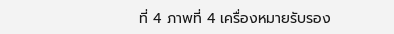ที่ 4 ภาพที่ 4 เครื่องหมายรับรอง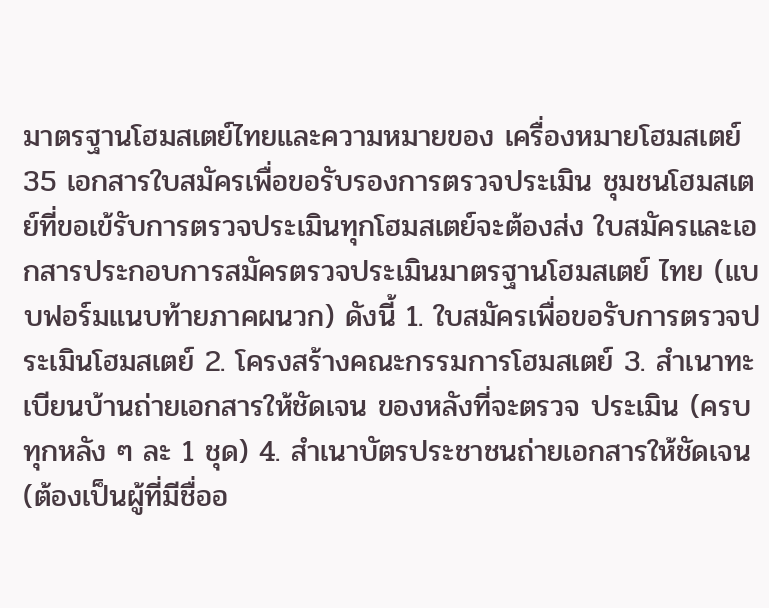มาตรฐานโฮมสเตย์ไทยและความหมายของ เครื่องหมายโฮมสเตย์
35 เอกสารใบสมัครเพื่อขอรับรองการตรวจประเมิน ชุมชนโฮมสเตย์ที่ขอเข้รับการตรวจประเมินทุกโฮมสเตย์จะต้องส่ง ใบสมัครและเอกสารประกอบการสมัครตรวจประเมินมาตรฐานโฮมสเตย์ ไทย (แบบฟอร์มแนบท้ายภาคผนวก) ดังนี้ 1. ใบสมัครเพื่อขอรับการตรวจประเมินโฮมสเตย์ 2. โครงสร้างคณะกรรมการโฮมสเตย์ 3. สำเนาทะเบียนบ้านถ่ายเอกสารให้ชัดเจน ของหลังที่จะตรวจ ประเมิน (ครบทุกหลัง ๆ ละ 1 ชุด) 4. สำเนาบัตรประชาชนถ่ายเอกสารให้ชัดเจน (ต้องเป็นผู้ที่มีชื่ออ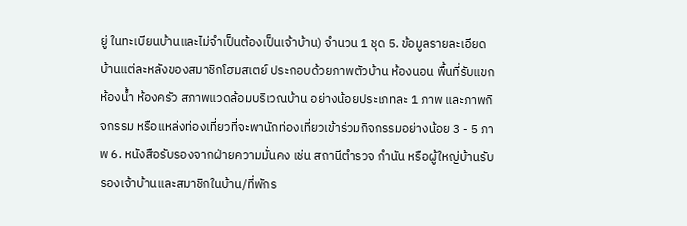ยู่ ในทะเบียนบ้านและไม่จำเป็นต้องเป็นเจ้าบ้าน) จำนวน 1 ชุด 5. ข้อมูลรายละเอียดบ้านแต่ละหลังของสมาชิกโฮมสเตย์ ประกอบด้วยภาพตัวบ้าน ห้องนอน พื้นที่รับแขก ห้องน้ำ ห้องครัว สภาพแวดล้อมบริเวณบ้าน อย่างน้อยประเภทละ 1 ภาพ และภาพกิจกรรม หรือแหล่งท่องเที่ยวที่จะพานักท่องเที่ยวเข้าร่วมกิจกรรมอย่างน้อย 3 - 5 ภาพ 6. หนังสือรับรองจากฝ่ายความมั่นคง เช่น สถานีตำรวจ กำนัน หรือผู้ใหญ่บ้านรับรองเจ้าบ้านและสมาชิกในบ้าน/ที่พักร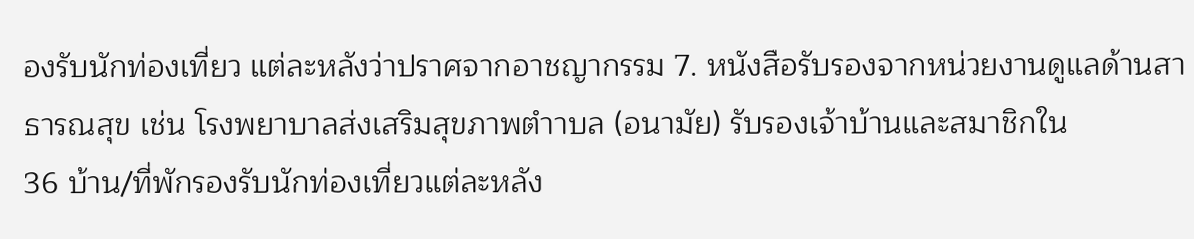องรับนักท่องเที่ยว แต่ละหลังว่าปราศจากอาชญากรรม 7. หนังสือรับรองจากหน่วยงานดูแลด้านสาธารณสุข เช่น โรงพยาบาลส่งเสริมสุขภาพตำาบล (อนามัย) รับรองเจ้าบ้านและสมาชิกใน
36 บ้าน/ที่พักรองรับนักท่องเที่ยวแต่ละหลัง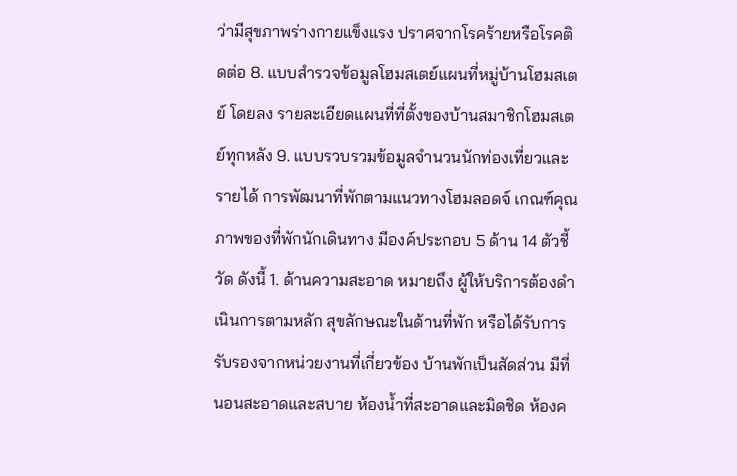ว่ามีสุขภาพร่างกายแข็งแรง ปราศจากโรคร้ายหรือโรคติดต่อ 8. แบบสำรวจข้อมูลโฮมสเตย์แผนที่หมู่บ้านโฮมสเตย์ โดยลง รายละเอียดแผนที่ที่ตั้งของบ้านสมาชิกโฮมสเตย์ทุกหลัง 9. แบบรวบรวมข้อมูลจำนวนนักท่องเที่ยวและรายได้ การพัฒนาที่พักตามแนวทางโฮมลอดจ์ เกณฑ์คุณภาพของที่พักนักเดินทาง มีองค์ประกอบ 5 ด้าน 14 ตัวชี้วัด ดังนี้ 1. ด้านความสะอาด หมายถึง ผู้ให้บริการต้องดำเนินการตามหลัก สุขลักษณะในด้านที่พัก หรือได้รับการรับรองจากหน่วยงานที่เกี่ยวข้อง บ้านพักเป็นสัดส่วน มีที่นอนสะอาดและสบาย ห้องน้ำที่สะอาดและมิดชิด ห้องค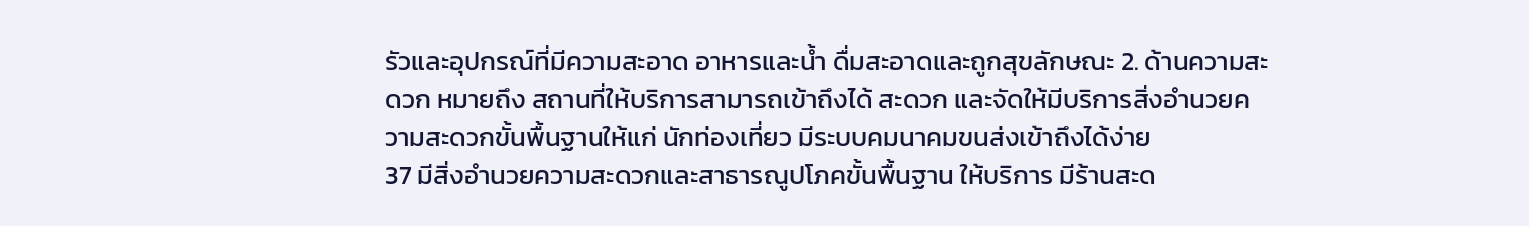รัวและอุปกรณ์ที่มีความสะอาด อาหารและน้ำ ดื่มสะอาดและถูกสุขลักษณะ 2. ด้านความสะดวก หมายถึง สถานที่ให้บริการสามารถเข้าถึงได้ สะดวก และจัดให้มีบริการสิ่งอำนวยความสะดวกขั้นพื้นฐานให้แก่ นักท่องเที่ยว มีระบบคมนาคมขนส่งเข้าถึงได้ง่าย
37 มีสิ่งอำนวยความสะดวกและสาธารณูปโภคขั้นพื้นฐาน ให้บริการ มีร้านสะด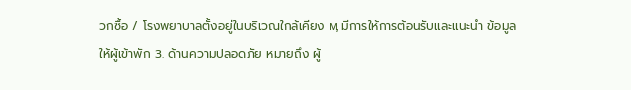วกซื้อ / โรงพยาบาลตั้งอยู่ในบริเวณใกล้เคียง ӎ มีการให้การต้อนรับและแนะนำ ข้อมูลให้ผู้เข้าพัก 3. ด้านความปลอดภัย หมายถึง ผู้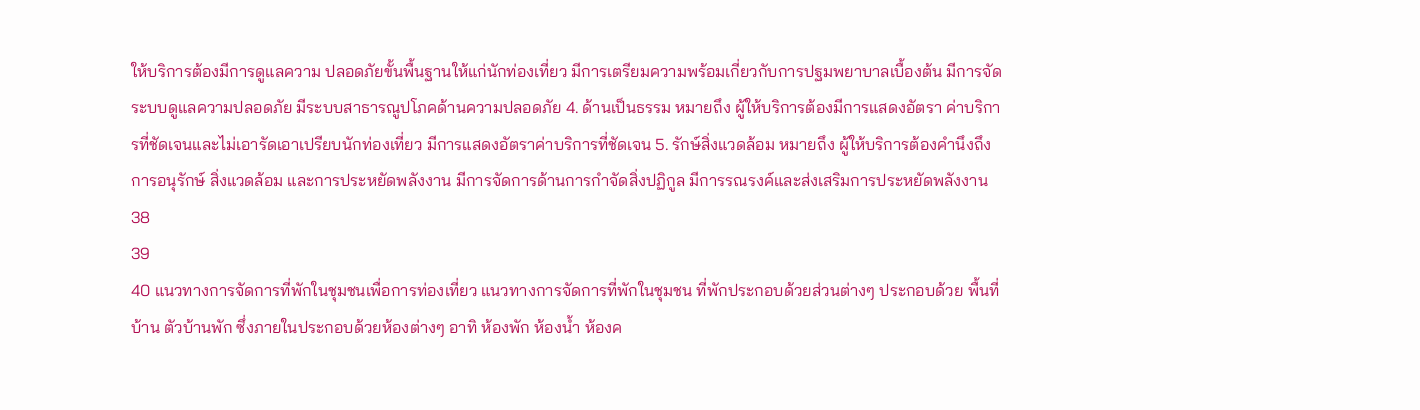ให้บริการต้องมีการดูแลความ ปลอดภัยขั้นพื้นฐานให้แก่นักท่องเที่ยว มีการเตรียมความพร้อมเกี่ยวกับการปฐมพยาบาลเบื้องต้น มีการจัดระบบดูแลความปลอดภัย มีระบบสาธารณูปโภคด้านความปลอดภัย 4. ด้านเป็นธรรม หมายถึง ผู้ให้บริการต้องมีการแสดงอัตรา ค่าบริการที่ชัดเจนและไม่เอารัดเอาเปรียบนักท่องเที่ยว มีการแสดงอัตราค่าบริการที่ชัดเจน 5. รักษ์สิ่งแวดล้อม หมายถึง ผู้ให้บริการต้องคำนึงถึงการอนุรักษ์ สิ่งแวดล้อม และการประหยัดพลังงาน มีการจัดการด้านการกำจัดสิ่งปฏิกูล มีการรณรงค์และส่งเสริมการประหยัดพลังงาน
38
39
40 แนวทางการจัดการที่พักในชุมชนเพื่อการท่องเที่ยว แนวทางการจัดการที่พักในชุมชน ที่พักประกอบด้วยส่วนต่างๆ ประกอบด้วย พื้นที่บ้าน ตัวบ้านพัก ซึ่งภายในประกอบด้วยห้องต่างๆ อาทิ ห้องพัก ห้องน้ำ ห้องค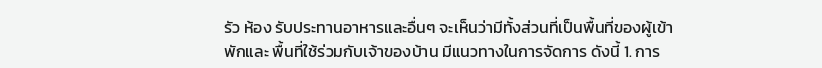รัว ห้อง รับประทานอาหารและอื่นๆ จะเห็นว่ามีทั้งส่วนที่เป็นพื้นที่ของผู้เข้าพักและ พื้นที่ใช้ร่วมกับเจ้าของบ้าน มีแนวทางในการจัดการ ดังนี้ 1. การ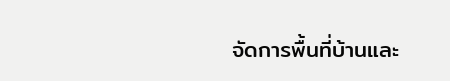จัดการพื้นที่บ้านและ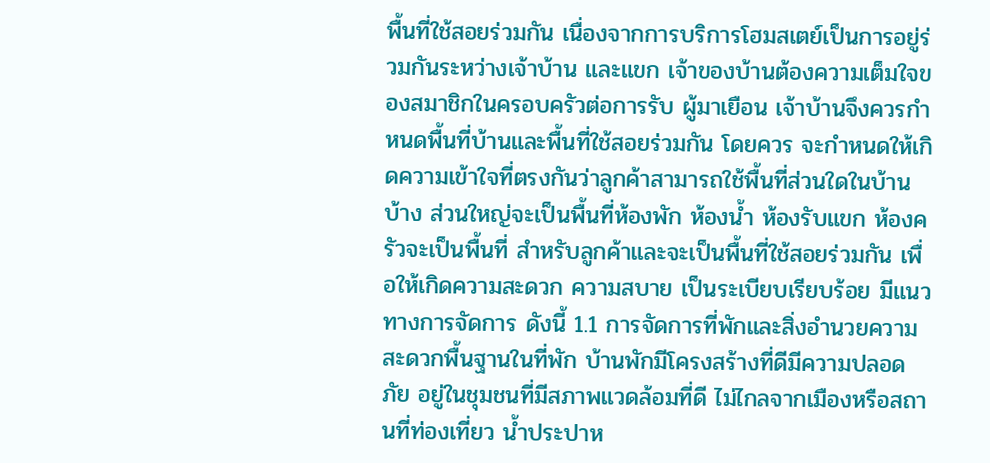พื้นที่ใช้สอยร่วมกัน เนื่องจากการบริการโฮมสเตย์เป็นการอยู่ร่วมกันระหว่างเจ้าบ้าน และแขก เจ้าของบ้านต้องความเต็มใจของสมาชิกในครอบครัวต่อการรับ ผู้มาเยือน เจ้าบ้านจึงควรกำหนดพื้นที่บ้านและพื้นที่ใช้สอยร่วมกัน โดยควร จะกำหนดให้เกิดความเข้าใจที่ตรงกันว่าลูกค้าสามารถใช้พื้นที่ส่วนใดในบ้าน บ้าง ส่วนใหญ่จะเป็นพื้นที่ห้องพัก ห้องน้ำ ห้องรับแขก ห้องครัวจะเป็นพื้นที่ สำหรับลูกค้าและจะเป็นพื้นที่ใช้สอยร่วมกัน เพื่อให้เกิดความสะดวก ความสบาย เป็นระเบียบเรียบร้อย มีแนวทางการจัดการ ดังนี้ 1.1 การจัดการที่พักและสิ่งอำนวยความสะดวกพื้นฐานในที่พัก บ้านพักมีโครงสร้างที่ดีมีความปลอดภัย อยู่ในชุมชนที่มีสภาพแวดล้อมที่ดี ไม่ไกลจากเมืองหรือสถานที่ท่องเที่ยว น้ำประปาห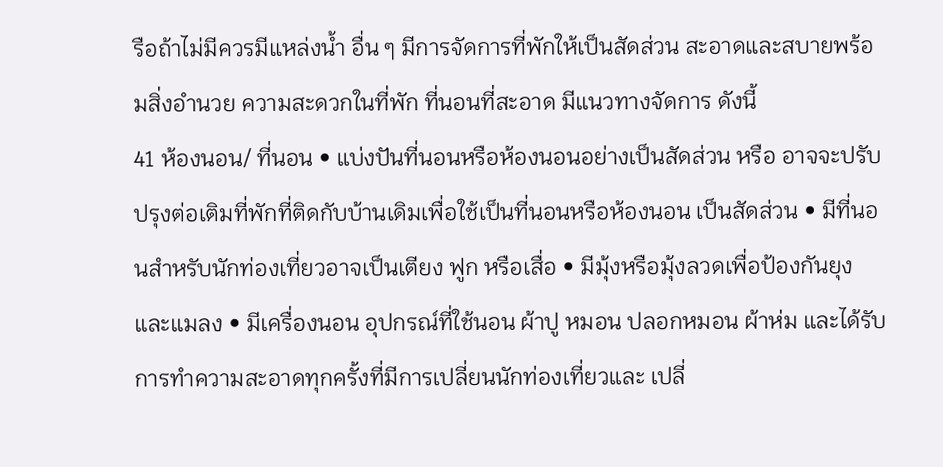รือถ้าไม่มีควรมีแหล่งน้ำ อื่น ๆ มีการจัดการที่พักให้เป็นสัดส่วน สะอาดและสบายพร้อมสิ่งอำนวย ความสะดวกในที่พัก ที่นอนที่สะอาด มีแนวทางจัดการ ดังนี้
41 ห้องนอน/ ที่นอน • แบ่งปันที่นอนหรือห้องนอนอย่างเป็นสัดส่วน หรือ อาจจะปรับปรุงต่อเติมที่พักที่ติดกับบ้านเดิมเพื่อใช้เป็นที่นอนหรือห้องนอน เป็นสัดส่วน • มีที่นอนสำหรับนักท่องเที่ยวอาจเป็นเตียง ฟูก หรือเสื่อ • มีมุ้งหรือมุ้งลวดเพื่อป้องกันยุงและแมลง • มีเครื่องนอน อุปกรณ์ที่ใช้นอน ผ้าปู หมอน ปลอกหมอน ผ้าห่ม และได้รับการทำความสะอาดทุกครั้งที่มีการเปลี่ยนนักท่องเที่ยวและ เปลี่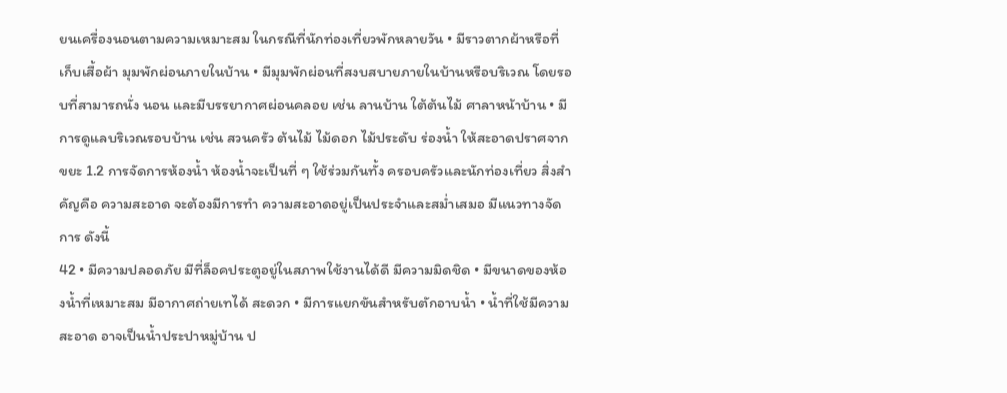ยนเครื่องนอนตามความเหมาะสม ในกรณีที่นักท่องเที่ยวพักหลายวัน • มีราวตากผ้าหรือที่เก็บเสื้อผ้า มุมพักผ่อนภายในบ้าน • มีมุมพักผ่อนที่สงบสบายภายในบ้านหรือบริเวณ โดยรอบที่สามารถนั่ง นอน และมีบรรยากาศผ่อนคลอย เช่น ลานบ้าน ใต้ต้นไม้ ศาลาหน้าบ้าน • มีการดูแลบริเวณรอบบ้าน เช่น สวนครัว ต้นไม้ ไม้ดอก ไม้ประดับ ร่องน้ำ ให้สะอาดปราศจากขยะ 1.2 การจัดการห้องน้ำ ห้องน้ำจะเป็นที่ ๆ ใช้ร่วมกันทั้ง ครอบครัวและนักท่องเที่ยว สิ่งสำคัญคือ ความสะอาด จะต้องมีการทำ ความสะอาดอยู่เป็นประจำและสม่ำเสมอ มีแนวทางจัดการ ดังนี้
42 • มีความปลอดภัย มีที่ล็อคประตูอยู่ในสภาพใช้งานได้ดี มีความมิดชิด • มีขนาดของห้องน้ำที่เหมาะสม มีอากาศถ่ายเทได้ สะดวก • มีการแยกขันสำหรับตักอาบน้ำ • น้ำที่ใช้มีความสะอาด อาจเป็นน้ำประปาหมู่บ้าน ป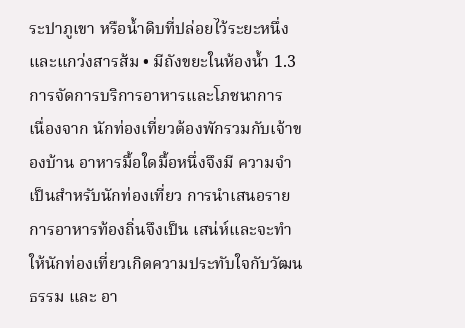ระปาภูเขา หรือน้ำดิบที่ปล่อยไว้ระยะหนึ่งและแกว่งสารส้ม • มีถังขยะในห้องน้ำ 1.3 การจัดการบริการอาหารและโภชนาการ เนื่องจาก นักท่องเที่ยวต้องพักรวมกับเจ้าของบ้าน อาหารมื้อใดมื้อหนึ่งจึงมี ความจำเป็นสำหรับนักท่องเที่ยว การนำเสนอรายการอาหารท้องถิ่นจึงเป็น เสน่ห์และจะทำให้นักท่องเที่ยวเกิดความประทับใจกับวัฒนธรรม และ อา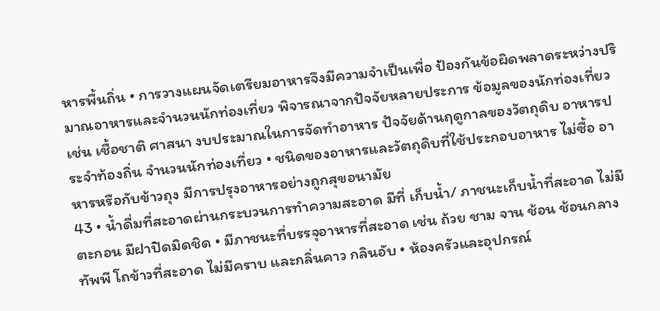หารพื้นถิ่น • การวางแผนจัดเตรียมอาหารจึงมีความจำเป็นเพื่อ ป้องกันข้อผิดพลาดระหว่างปริมาณอาหารและจำนวนนักท่องเที่ยว พิจารณาจากปัจจัยหลายประการ ข้อมูลของนักท่องเที่ยว เช่น เชื้อชาติ ศาสนา งบประมาณในการจัดทำอาหาร ปัจจัยด้านฤดูกาลของวัตถุดิบ อาหารประจำท้องถิ่น จำนวนนักท่องเที่ยว • ชนิดของอาหารและวัตถุดิบที่ใช้ประกอบอาหาร ไม่ซื้อ อาหารหรือกับข้าวถุง มีการปรุงอาหารอย่างถูกสุขอนามัย
43 • น้ำดื่มที่สะอาดผ่านกระบวนการทำความสะอาด มีที่ เก็บน้ำ/ ภาชนะเก็บน้ำที่สะอาด ไม่มีตะกอน มีฝาปิดมิดชิด • มีภาชนะที่บรรจุอาหารที่สะอาด เช่น ถ้วย ชาม จาน ช้อน ช้อนกลาง ทัพพี โถข้าวที่สะอาด ไม่มีคราบ และกลิ่นคาว กลินอับ • ห้องครัวและอุปกรณ์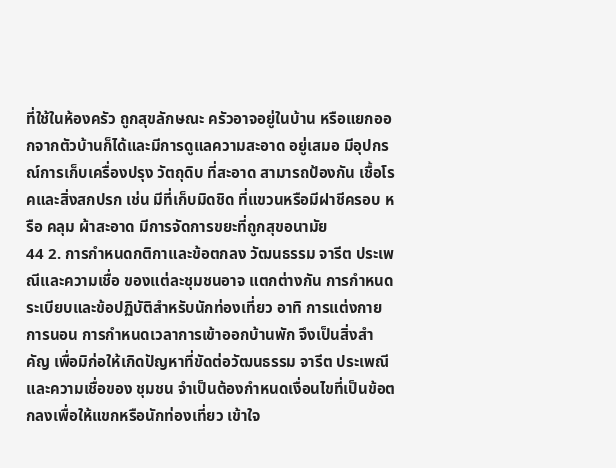ที่ใช้ในห้องครัว ถูกสุขลักษณะ ครัวอาจอยู่ในบ้าน หรือแยกออกจากตัวบ้านก็ได้และมีการดูแลความสะอาด อยู่เสมอ มีอุปกรณ์การเก็บเครื่องปรุง วัตถุดิบ ที่สะอาด สามารถป้องกัน เชื้อโรคและสิ่งสกปรก เช่น มีที่เก็บมิดชิด ที่แขวนหรือมีฝาชีครอบ หรือ คลุม ผ้าสะอาด มีการจัดการขยะที่ถูกสุขอนามัย
44 2. การกำหนดกติกาและข้อตกลง วัฒนธรรม จารีต ประเพณีและความเชื่อ ของแต่ละชุมชนอาจ แตกต่างกัน การกำหนดระเบียบและข้อปฏิบัติสำหรับนักท่องเที่ยว อาทิ การแต่งกาย การนอน การกำหนดเวลาการเข้าออกบ้านพัก จึงเป็นสิ่งสำคัญ เพื่อมิก่อให้เกิดปัญหาที่ขัดต่อวัฒนธรรม จารีต ประเพณีและความเชื่อของ ชุมชน จำเป็นต้องกำหนดเงื่อนไขที่เป็นข้อตกลงเพื่อให้แขกหรือนักท่องเที่ยว เข้าใจ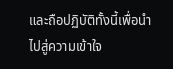และถือปฏิบัติทั้งนี้เพื่อนำไปสู่ความเข้าใจ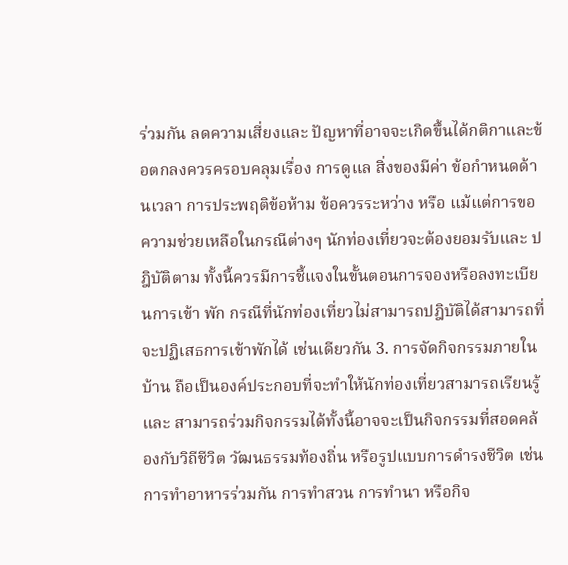ร่วมกัน ลดความเสี่ยงและ ปัญหาที่อาจจะเกิดขึ้นได้กติกาและข้อตกลงควรครอบคลุมเรื่อง การดูแล สิ่งของมีค่า ข้อกำหนดด้านเวลา การประพฤติข้อห้าม ข้อควรระหว่าง หรือ แม้แต่การขอความช่วยเหลือในกรณีต่างๆ นักท่องเที่ยวจะต้องยอมรับและ ปฎิบัติตาม ทั้งนี้ควรมีการชี้แจงในขั้นตอนการจองหรือลงทะเบียนการเข้า พัก กรณีที่นักท่องเที่ยวไม่สามารถปฎิบัติได้สามารถที่จะปฏิเสธการเข้าพักได้ เช่นเดียวกัน 3. การจัดกิจกรรมภายในบ้าน ถือเป็นองค์ประกอบที่จะทำให้นักท่องเที่ยวสามารถเรียนรู้และ สามารถร่วมกิจกรรมได้ทั้งนี้อาจจะเป็นกิจกรรมที่สอดคล้องกับวิถีชีวิต วัฒนธรรมท้องถิ่น หรือรูปแบบการดำรงชีวิต เช่น การทำอาหารร่วมกัน การทำสวน การทำนา หรือกิจ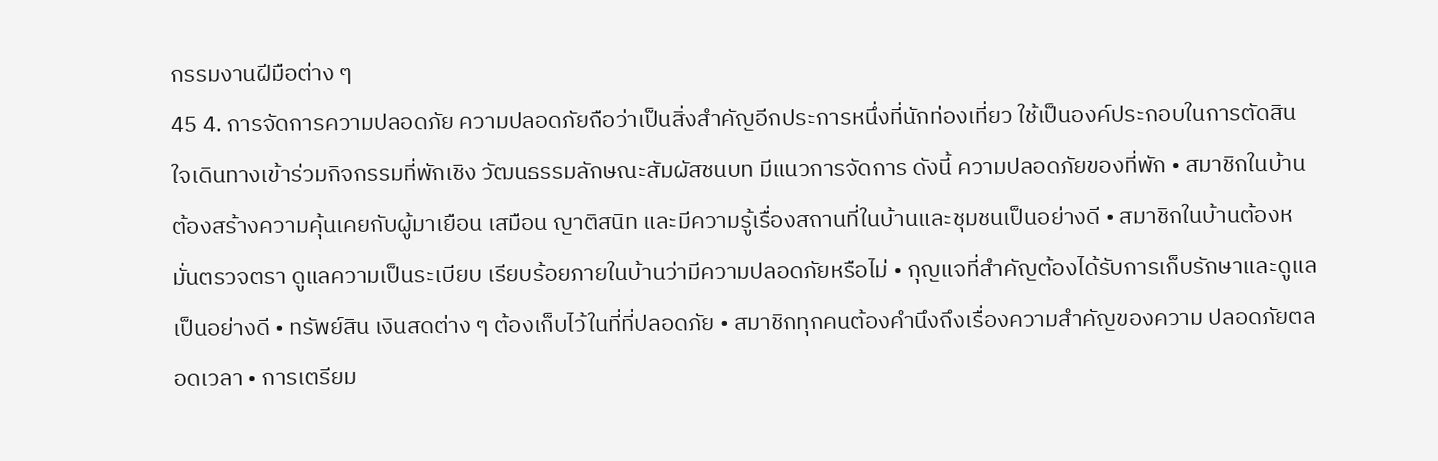กรรมงานฝีมือต่าง ๆ
45 4. การจัดการความปลอดภัย ความปลอดภัยถือว่าเป็นสิ่งสำคัญอีกประการหนึ่งที่นักท่องเที่ยว ใช้เป็นองค์ประกอบในการตัดสินใจเดินทางเข้าร่วมกิจกรรมที่พักเชิง วัฒนธรรมลักษณะสัมผัสชนบท มีแนวการจัดการ ดังนี้ ความปลอดภัยของที่พัก • สมาชิกในบ้านต้องสร้างความคุ้นเคยกับผู้มาเยือน เสมือน ญาติสนิท และมีความรู้เรื่องสถานที่ในบ้านและชุมชนเป็นอย่างดี • สมาชิกในบ้านต้องหมั่นตรวจตรา ดูแลความเป็นระเบียบ เรียบร้อยภายในบ้านว่ามีความปลอดภัยหรือไม่ • กุญแจที่สำคัญต้องได้รับการเก็บรักษาและดูแลเป็นอย่างดี • ทรัพย์สิน เงินสดต่าง ๆ ต้องเก็บไว้ในที่ที่ปลอดภัย • สมาชิกทุกคนต้องคำนึงถึงเรื่องความสำคัญของความ ปลอดภัยตลอดเวลา • การเตรียม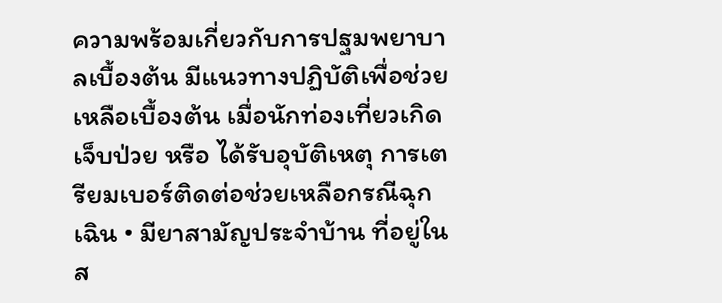ความพร้อมเกี่ยวกับการปฐมพยาบาลเบื้องต้น มีแนวทางปฏิบัติเพื่อช่วยเหลือเบื้องต้น เมื่อนักท่องเที่ยวเกิดเจ็บป่วย หรือ ได้รับอุบัติเหตุ การเตรียมเบอร์ติดต่อช่วยเหลือกรณีฉุกเฉิน • มียาสามัญประจำบ้าน ที่อยู่ในส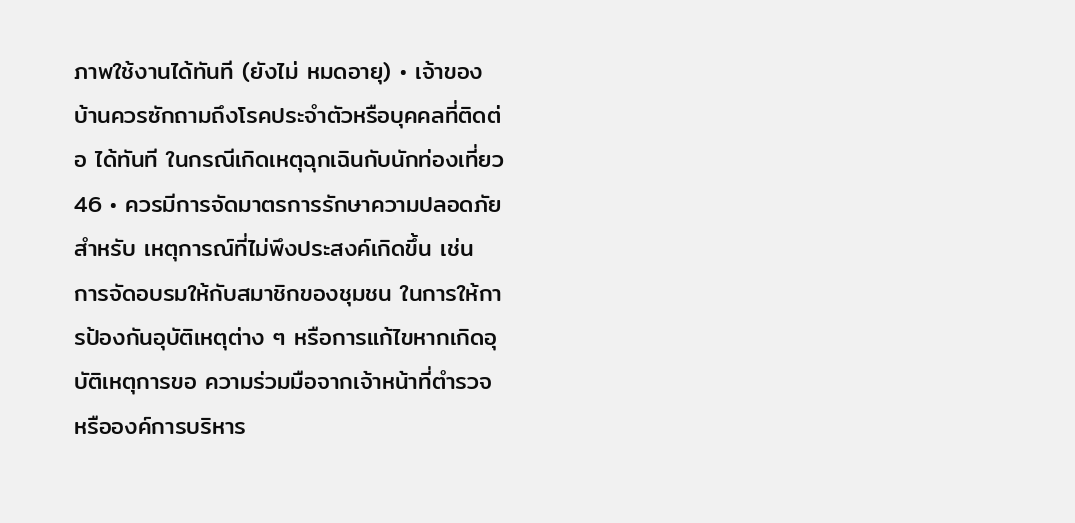ภาพใช้งานได้ทันที (ยังไม่ หมดอายุ) • เจ้าของบ้านควรซักถามถึงโรคประจำตัวหรือบุคคลที่ติดต่อ ได้ทันที ในกรณีเกิดเหตุฉุกเฉินกับนักท่องเที่ยว
46 • ควรมีการจัดมาตรการรักษาความปลอดภัย สำหรับ เหตุการณ์ที่ไม่พึงประสงค์เกิดขึ้น เช่น การจัดอบรมให้กับสมาชิกของชุมชน ในการให้การป้องกันอุบัติเหตุต่าง ๆ หรือการแก้ไขหากเกิดอุบัติเหตุการขอ ความร่วมมือจากเจ้าหน้าที่ตำรวจ หรือองค์การบริหาร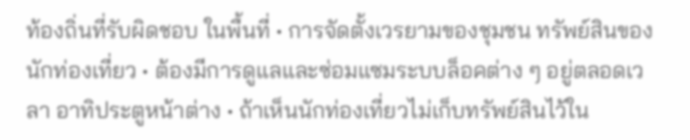ท้องถิ่นที่รับผิดชอบ ในพื้นที่ • การจัดตั้งเวรยามของชุมชน ทรัพย์สินของนักท่องเที่ยว • ต้องมีการดูแลและซ่อมแซมระบบล็อคต่าง ๆ อยู่ตลอดเวลา อาทิประตูหน้าต่าง • ถ้าเห็นนักท่องเที่ยวไม่เก็บทรัพย์สินไว้ใน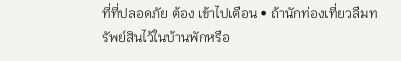ที่ที่ปลอดภัย ต้อง เข้าไปเตือน • ถ้านักท่องเที่ยวลืมทรัพย์สินไว้ในบ้านพักหรือ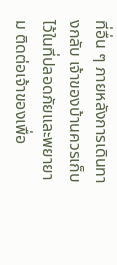ที่อื่น ๆ ภายหลังการเดินทางกลับ เจ้าของบ้านควรเก็บไว้ในที่ปลอดภัยและพยายาม ติดต่อเจ้าของเพื่อ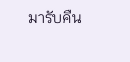มารับคืน